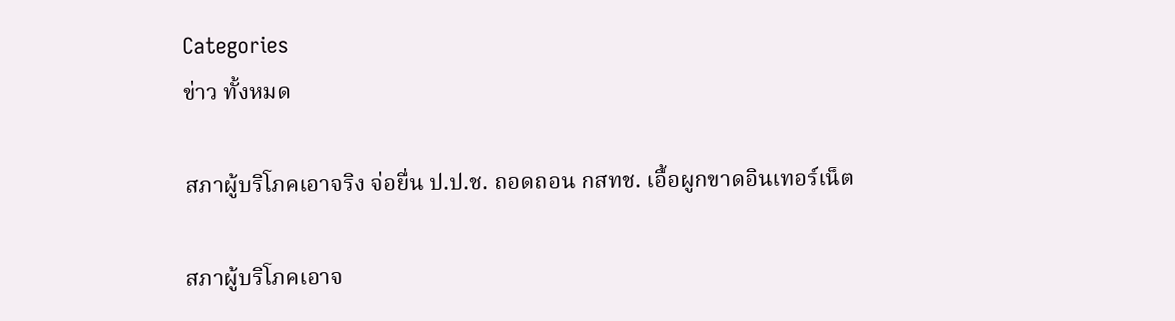Categories
ข่าว ทั้งหมด

สภาผู้บริโภคเอาจริง จ่อยื่น ป.ป.ช. ถอดถอน กสทช. เอื้อผูกขาดอินเทอร์เน็ต

สภาผู้บริโภคเอาจ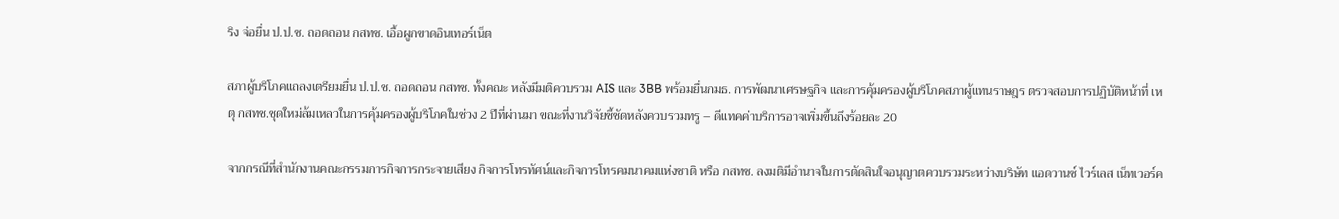ริง จ่อยื่น ป.ป.ช. ถอดถอน กสทช. เอื้อผูกขาดอินเทอร์เน็ต

สภาผู้บริโภคแถลงเตรียมยื่น ป.ป.ช. ถอดถอน กสทช. ทั้งคณะ หลังมีมติควบรวม AIS และ 3BB พร้อมยื่นกมธ. การพัฒนาเศรษฐกิจ และการคุ้มครองผู้บริโภคสภาผู้แทนราษฎร ตรวจสอบการปฏิบัติหน้าที่ เหตุ กสทช.ชุดใหม่ล้มเหลวในการคุ้มครองผู้บริโภคในช่วง 2 ปีที่ผ่านมา ขณะที่งานวิจัยชี้ชัดหลังควบรวมทรู – ดีแทคค่าบริการอาจเพิ่มขึ้นถึงร้อยละ 20

จากกรณีที่สำนักงานคณะกรรมการกิจการกระจายเสียง กิจการโทรทัศน์และกิจการโทรคมนาคมแห่งชาติ หรือ กสทช. ลงมติมีอำนาจในการตัดสินใจอนุญาตควบรวมระหว่างบริษัท แอดวานซ์ ไวร์เลส เน็ทเวอร์ค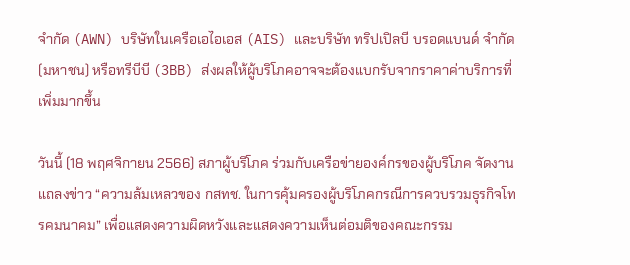จำกัด (AWN) บริษัทในเครือเอไอเอส (AIS) และบริษัท ทริปเปิลบี บรอดแบนด์ จำกัด (มหาชน) หรือทรีบีบี (3BB) ส่งผลให้ผู้บริโภคอาจจะต้องแบกรับจากราคาค่าบริการที่เพิ่มมากขึ้น

วันนี้ (18 พฤศจิกายน 2566) สภาผู้บริโภค ร่วมกับเครือข่ายองค์กรของผู้บริโภค จัดงานแถลงข่าว “ความล้มเหลวของ กสทช. ในการคุ้มครองผู้บริโภคกรณีการควบรวมธุรกิจโทรคมนาคม” เพื่อแสดงความผิดหวังและแสดงความเห็นต่อมติของคณะกรรม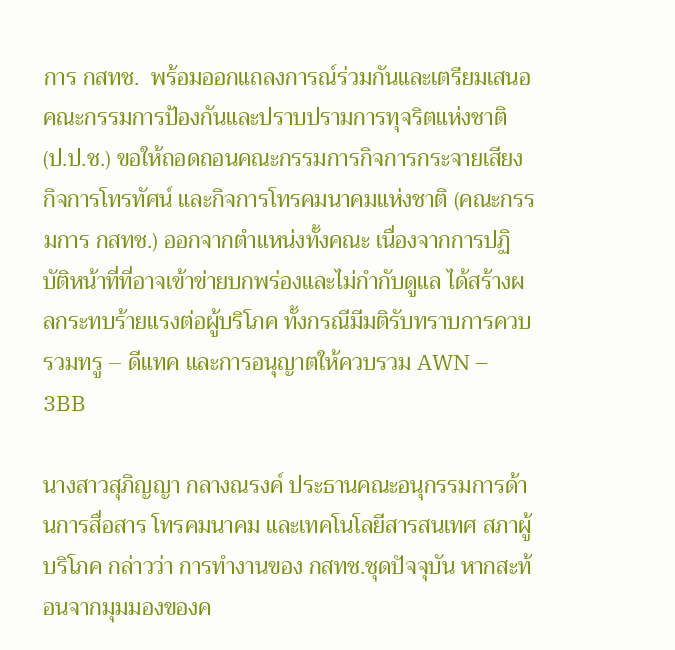การ กสทช.  พร้อมออกแถลงการณ์ร่วมกันและเตรียมเสนอคณะกรรมการป้องกันและปราบปรามการทุจริตแห่งชาติ (ป.ป.ช.) ขอให้ถอดถอนคณะกรรมการกิจการกระจายเสียง กิจการโทรทัศน์ และกิจการโทรคมนาคมแห่งชาติ (คณะกรรมการ กสทช.) ออกจากตำแหน่งทั้งคณะ เนื่องจากการปฏิบัติหน้าที่ที่อาจเข้าข่ายบกพร่องและไม่กำกับดูแล ได้สร้างผลกระทบร้ายแรงต่อผู้บริโภค ทั้งกรณีมีมติรับทราบการควบรวมทรู – ดีแทค และการอนุญาตให้ควบรวม AWN – 3BB

นางสาวสุภิญญา กลางณรงค์ ประธานคณะอนุกรรมการด้านการสื่อสาร โทรคมนาคม และเทคโนโลยีสารสนเทศ สภาผู้บริโภค กล่าวว่า การทำงานของ กสทช.ชุดปัจจุบัน หากสะท้อนจากมุมมองของค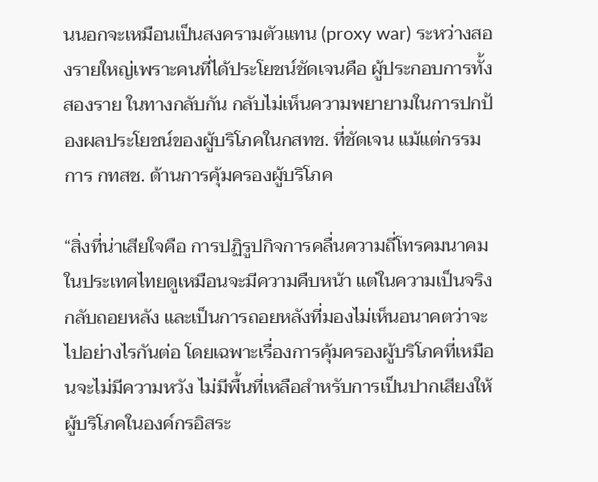นนอกจะเหมือนเป็นสงครามตัวแทน (proxy war) ระหว่างสองรายใหญ่เพราะคนที่ได้ประโยชน์ชัดเจนคือ ผู้ประกอบการทั้งสองราย ในทางกลับกัน กลับไม่เห็นความพยายามในการปกป้องผลประโยชน์ของผู้บริโภคในกสทช. ที่ชัดเจน แม้แต่กรรมการ กทสช. ด้านการคุ้มครองผู้บริโภค

“สิ่งที่น่าเสียใจคือ การปฏิรูปกิจการคลื่นความถี่โทรคมนาคมในประเทศไทยดูเหมือนจะมีความคืบหน้า แต่ในความเป็นจริงกลับถอยหลัง และเป็นการถอยหลังที่มองไม่เห็นอนาคตว่าจะไปอย่างไรกันต่อ โดยเฉพาะเรื่องการคุ้มครองผู้บริโภคที่เหมือนจะไม่มีความหวัง ไม่มีพื้นที่เหลือสำหรับการเป็นปากเสียงให้ผู้บริโภคในองค์กรอิสระ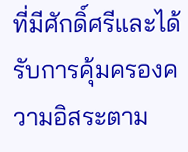ที่มีศักดิ์ศรีและได้รับการคุ้มครองความอิสระตาม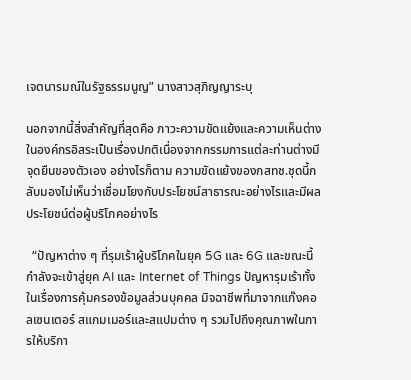เจตนารมณ์ในรัฐธรรมนูญ” นางสาวสุภิญญาระบุ

นอกจากนี้สิ่งสำคัญที่สุดคือ ภาวะความขัดแย้งและความเห็นต่างในองค์กรอิสระเป็นเรื่องปกติเนื่องจากกรรมการแต่ละท่านต่างมีจุดยืนของตัวเอง อย่างไรก็ตาม ความขัดแย้งของกสทช.ชุดนี้กลับมองไม่เห็นว่าเชื่อมโยงกับประโยชน์สาธารณะอย่างไรและมีผลประโยชน์ต่อผู้บริโภคอย่างไร

  “ปัญหาต่าง ๆ ที่รุมเร้าผู้บริโภคในยุค 5G และ 6G และขณะนี้กำลังจะเข้าสู่ยุค AI และ Internet of Things ปัญหารุมเร้าทั้งในเรื่องการคุ้มครองข้อมูลส่วนบุคคล มิจฉาชีพที่มาจากแก๊งคอลเซนเตอร์ สแกมเมอร์และสแปมต่าง ๆ รวมไปถึงคุณภาพในการให้บริกา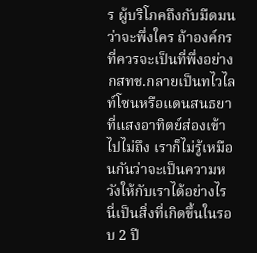ร ผู้บริโภคถึงกับมืดมนว่าจะพึ่งใคร ถ้าองค์กรที่ควรจะเป็นที่พึ่งอย่าง กสทช.กลายเป็นทไวไลท์โซนหรือแดนสนธยาที่แสงอาทิตย์ส่องเข้าไปไม่ถึง เราก็ไม่รู้เหมือนกันว่าจะเป็นความหวังให้กับเราได้อย่างไร นี่เป็นสิ่งที่เกิดขึ้นในรอบ 2 ปี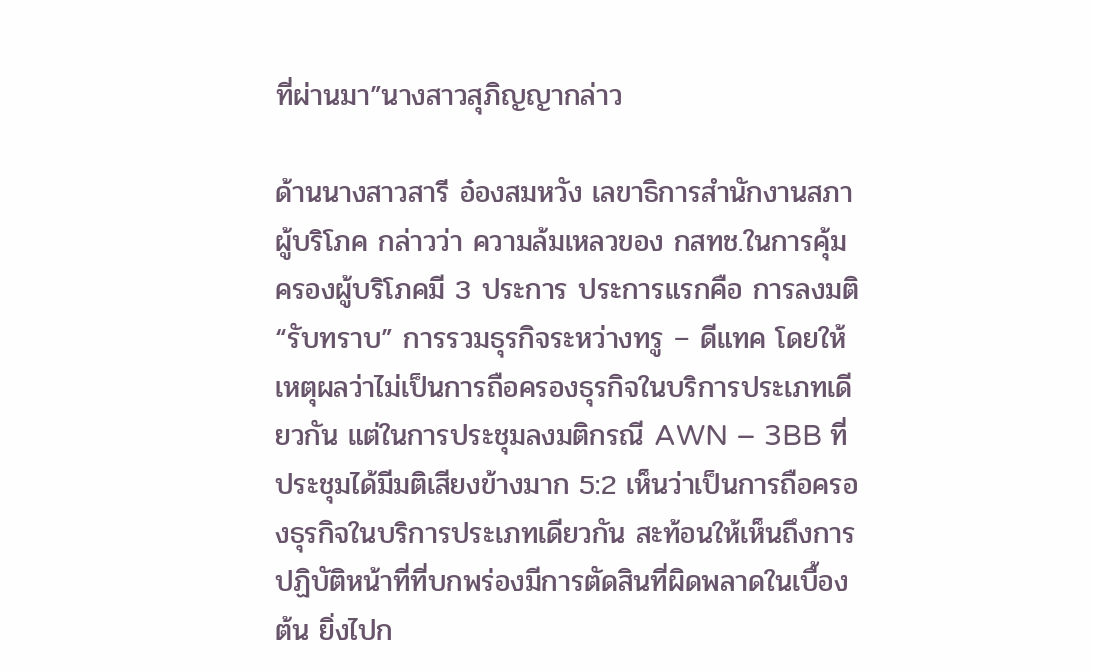ที่ผ่านมา”นางสาวสุภิญญากล่าว

ด้านนางสาวสารี อ๋องสมหวัง เลขาธิการสำนักงานสภาผู้บริโภค กล่าวว่า ความล้มเหลวของ กสทช.ในการคุ้มครองผู้บริโภคมี 3 ประการ ประการแรกคือ การลงมติ “รับทราบ” การรวมธุรกิจระหว่างทรู – ดีแทค โดยให้เหตุผลว่าไม่เป็นการถือครองธุรกิจในบริการประเภทเดียวกัน แต่ในการประชุมลงมติกรณี AWN – 3BB ที่ประชุมได้มีมติเสียงข้างมาก 5:2 เห็นว่าเป็นการถือครองธุรกิจในบริการประเภทเดียวกัน สะท้อนให้เห็นถึงการปฏิบัติหน้าที่ที่บกพร่องมีการตัดสินที่ผิดพลาดในเบื้องต้น ยิ่งไปก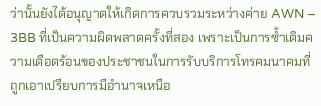ว่านั้นยังได้อนุญาตให้เกิดการควบรวมระหว่างค่าย AWN – 3BB ที่เป็นความผิดพลาดครั้งที่สอง เพราะเป็นการซ้ำเติมความเดือดร้อนของประชาชนในการรับบริการโทรคมนาคมที่ถูกเอาเปรียบการมีอำนาจเหนือ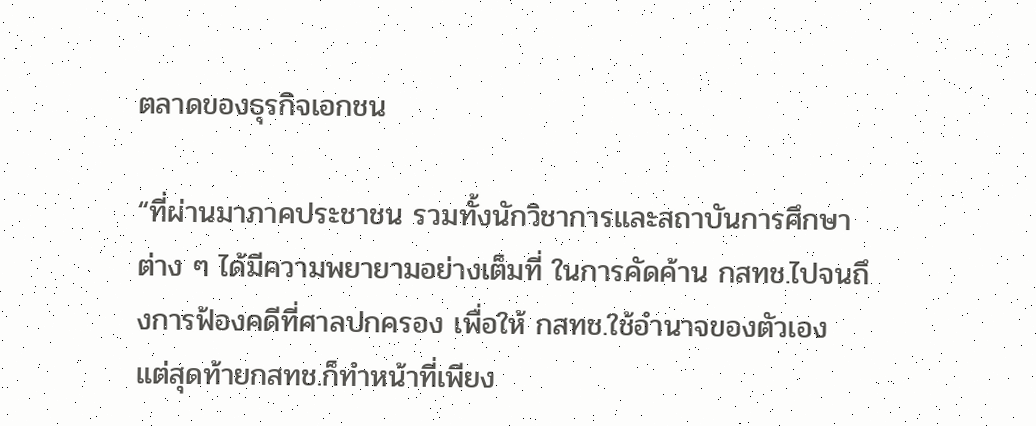ตลาดของธุรกิจเอกชน

“ที่ผ่านมาภาคประชาชน รวมทั้งนักวิชาการและสถาบันการศึกษาต่าง ๆ ได้มีความพยายามอย่างเต็มที่ ในการคัดค้าน กสทช.ไปจนถึงการฟ้องคดีที่ศาลปกครอง เพื่อให้ กสทช.ใช้อำนาจของตัวเอง แต่สุดท้ายกสทช.ก็ทำหน้าที่เพียง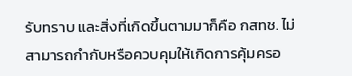รับทราบ และสิ่งที่เกิดขึ้นตามมาก็คือ กสทช. ไม่สามารถกำกับหรือควบคุมให้เกิดการคุ้มครอ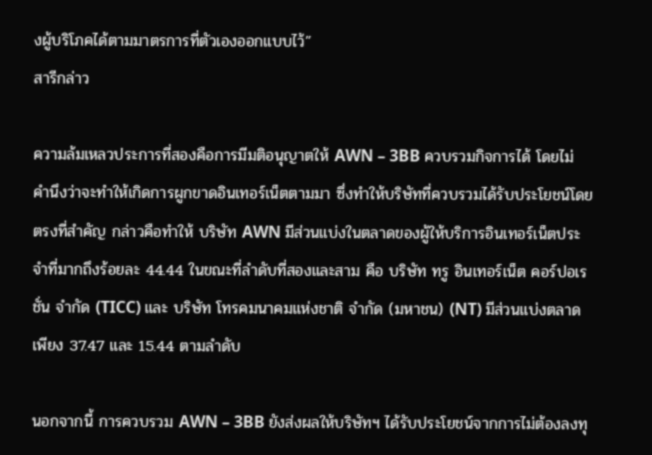งผู้บริโภคได้ตามมาตรการที่ตัวเองออกแบบไว้”
สารีกล่าว

ความล้มเหลวประการที่สองคือการมีมติอนุญาตให้ AWN – 3BB ควบรวมกิจการได้ โดยไม่คำนึงว่าจะทำให้เกิดการผูกขาดอินเทอร์เน็ตตามมา ซึ่งทำให้บริษัทที่ควบรวมได้รับประโยชน์โดยตรงที่สำคัญ กล่าวคือทำให้ บริษัท AWN มีส่วนแบ่งในตลาดของผู้ให้บริการอินเทอร์เน็ตประจำที่มากถึงร้อยละ 44.44 ในขณะที่ลำดับที่สองและสาม คือ บริษัท ทรู อินเทอร์เน็ต คอร์ปอเรชั่น จำกัด (TICC) และ บริษัท โทรคมนาคมแห่งชาติ จำกัด (มหาชน) (NT) มีส่วนแบ่งตลาดเพียง 37.47 และ 15.44 ตามลำดับ

นอกจากนี้ การควบรวม AWN – 3BB ยังส่งผลให้บริษัทฯ ได้รับประโยชน์จากการไม่ต้องลงทุ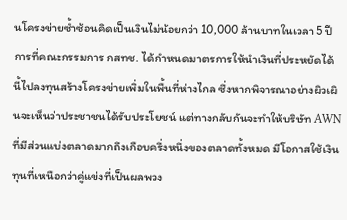นโครงข่ายซ้ำซ้อนคิดเป็นเงินไม่น้อยกว่า 10,000 ล้านบาทในเวลา 5 ปี การที่คณะกรรมการ กสทช. ได้กำหนดมาตรการให้นำเงินที่ประหยัดได้นี้ไปลงทุนสร้างโครงข่ายเพิ่มในพื้นที่ห่างไกล ซึ่งหากพิจารณาอย่างผิวเผินจะเห็นว่าประชาชนได้รับประโยชน์ แต่ทางกลับกันจะทำให้บริษัท AWN ที่มีส่วนแบ่งตลาดมากถึงเกือบครึ่งหนึ่งของตลาดทั้งหมด มีโอกาสใช้เงินทุนที่เหนือกว่าคู่แข่งที่เป็นผลพวง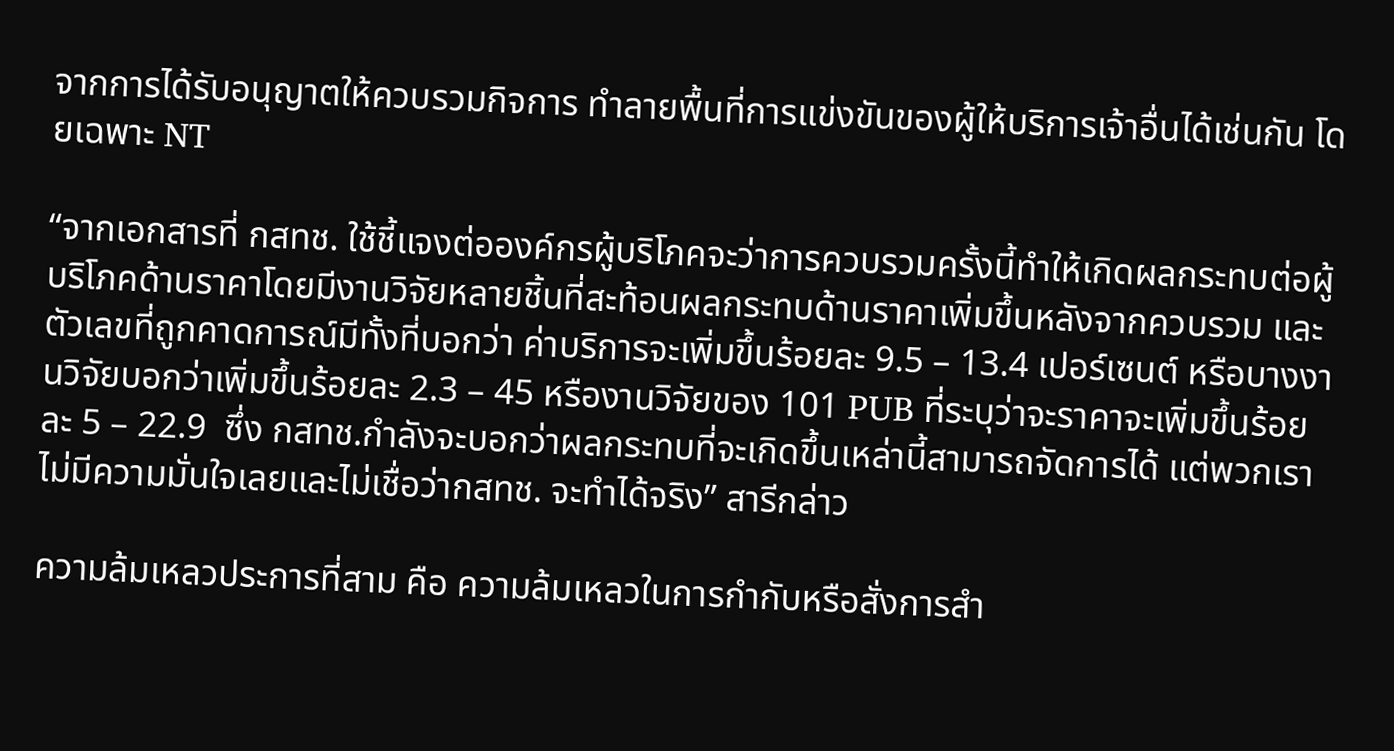จากการได้รับอนุญาตให้ควบรวมกิจการ ทำลายพื้นที่การแข่งขันของผู้ให้บริการเจ้าอื่นได้เช่นกัน โดยเฉพาะ NT

“จากเอกสารที่ กสทช. ใช้ชี้แจงต่อองค์กรผู้บริโภคจะว่าการควบรวมครั้งนี้ทำให้เกิดผลกระทบต่อผู้บริโภคด้านราคาโดยมีงานวิจัยหลายชิ้นที่สะท้อนผลกระทบด้านราคาเพิ่มขึ้นหลังจากควบรวม และตัวเลขที่ถูกคาดการณ์มีทั้งที่บอกว่า ค่าบริการจะเพิ่มขึ้นร้อยละ 9.5 – 13.4 เปอร์เซนต์ หรือบางงานวิจัยบอกว่าเพิ่มขึ้นร้อยละ 2.3 – 45 หรืองานวิจัยของ 101 PUB ที่ระบุว่าจะราคาจะเพิ่มขึ้นร้อยละ 5 – 22.9  ซึ่ง กสทช.กำลังจะบอกว่าผลกระทบที่จะเกิดขึ้นเหล่านี้สามารถจัดการได้ แต่พวกเราไม่มีความมั่นใจเลยและไม่เชื่อว่ากสทช. จะทำได้จริง” สารีกล่าว

ความล้มเหลวประการที่สาม คือ ความล้มเหลวในการกำกับหรือสั่งการสำ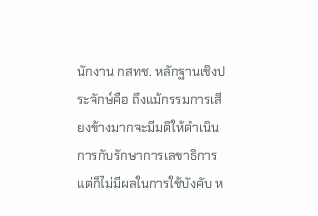นักงาน กสทช. หลักฐานเชิงประจักษ์คือ ถึงแม้กรรมการเสียงข้างมากจะมีมติให้ดำเนินการกับรักษาการเลขาธิการ แต่ก็ไม่มีผลในการใช้บังคับ ห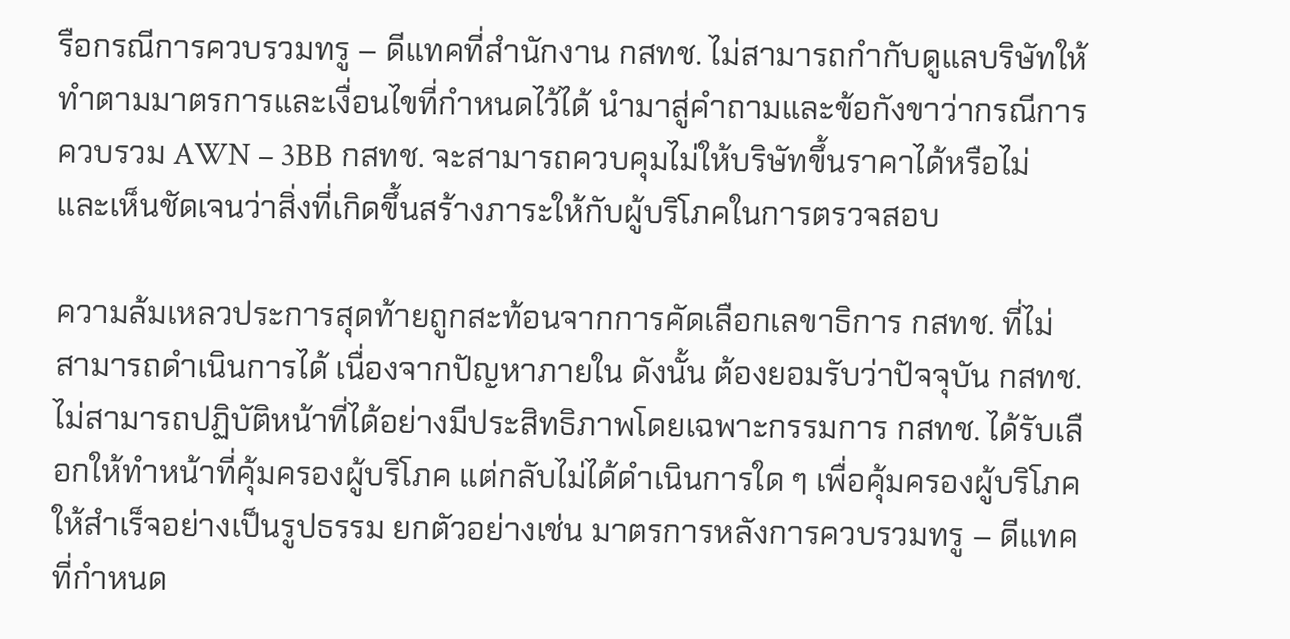รือกรณีการควบรวมทรู – ดีแทคที่สำนักงาน กสทช. ไม่สามารถกำกับดูแลบริษัทให้ทำตามมาตรการและเงื่อนไขที่กำหนดไว้ได้ นำมาสู่คำถามและข้อกังขาว่ากรณีการควบรวม AWN – 3BB กสทช. จะสามารถควบคุมไม่ให้บริษัทขึ้นราคาได้หรือไม่ และเห็นชัดเจนว่าสิ่งที่เกิดขึ้นสร้างภาระให้กับผู้บริโภคในการตรวจสอบ

ความล้มเหลวประการสุดท้ายถูกสะท้อนจากการคัดเลือกเลขาธิการ กสทช. ที่ไม่สามารถดำเนินการได้ เนื่องจากปัญหาภายใน ดังนั้น ต้องยอมรับว่าปัจจุบัน กสทช. ไม่สามารถปฏิบัติหน้าที่ได้อย่างมีประสิทธิภาพโดยเฉพาะกรรมการ กสทช. ได้รับเลือกให้ทำหน้าที่คุ้มครองผู้บริโภค แต่กลับไม่ได้ดำเนินการใด ๆ เพื่อคุ้มครองผู้บริโภคให้สำเร็จอย่างเป็นรูปธรรม ยกตัวอย่างเช่น มาตรการหลังการควบรวมทรู – ดีแทคที่กำหนด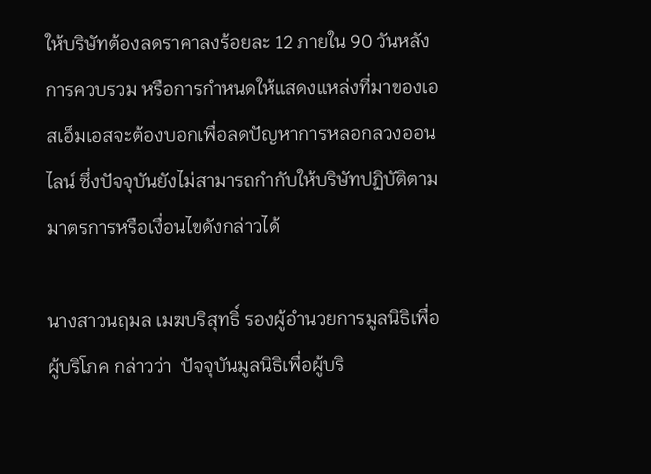ให้บริษัทต้องลดราคาลงร้อยละ 12 ภายใน 90 วันหลังการควบรวม หรือการกำหนดให้แสดงแหล่งที่มาของเอสเอ็มเอสจะต้องบอกเพื่อลดปัญหาการหลอกลวงออนไลน์ ซึ่งปัจจุบันยังไม่สามารถกำกับให้บริษัทปฏิบัติตามมาตรการหรือเงื่อนไขดังกล่าวได้

นางสาวนฤมล เมฆบริสุทธิ์ รองผู้อำนวยการมูลนิธิเพื่อผู้บริโภค กล่าวว่า  ปัจจุบันมูลนิธิเพื่อผู้บริ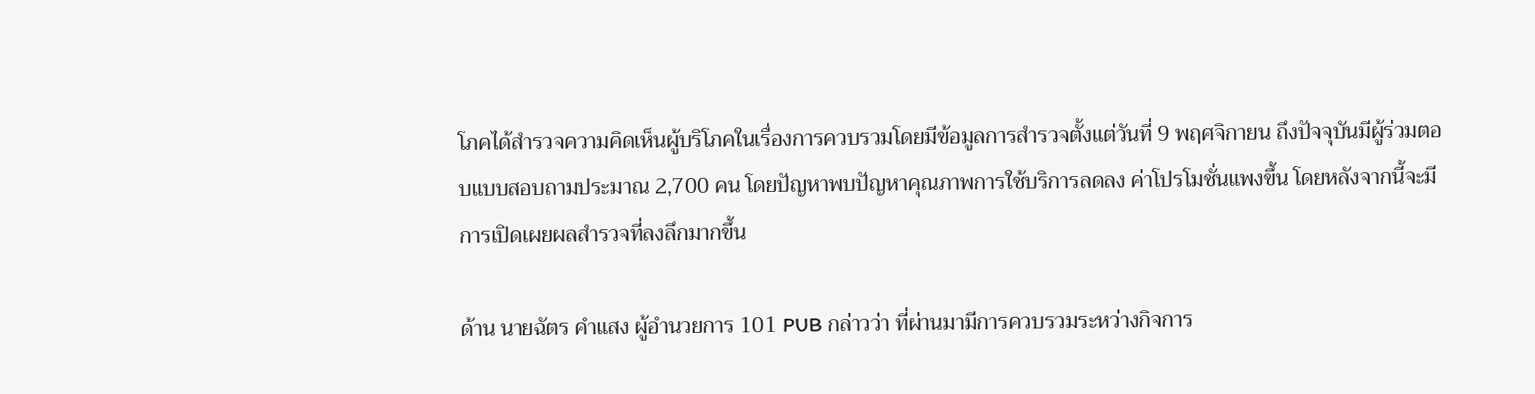โภคได้สำรวจความคิดเห็นผู้บริโภคในเรื่องการควบรวมโดยมีข้อมูลการสำรวจตั้งแต่วันที่ 9 พฤศจิกายน ถึงปัจจุบันมีผู้ร่วมตอบแบบสอบถามประมาณ 2,700 คน โดยปัญหาพบปัญหาคุณภาพการใช้บริการลดลง ค่าโปรโมชั่นแพงขึ้น โดยหลังจากนี้จะมีการเปิดเผยผลสำรวจที่ลงลึกมากขึ้น

ด้าน นายฉัตร คำแสง ผู้อำนวยการ 101 PUB กล่าวว่า ที่ผ่านมามีการควบรวมระหว่างกิจการ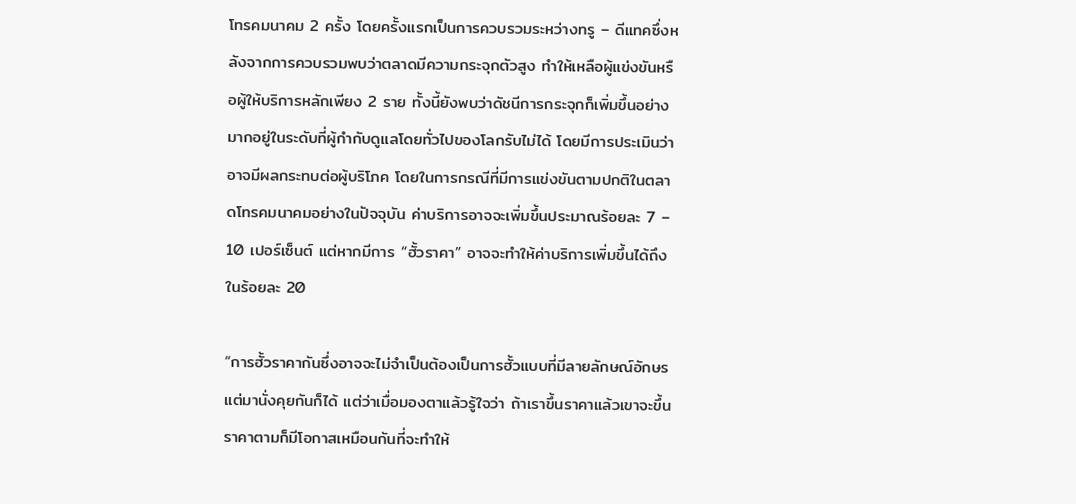โทรคมนาคม 2 ครั้ง โดยครั้งแรกเป็นการควบรวมระหว่างทรู – ดีแทคซึ่งหลังจากการควบรวมพบว่าตลาดมีความกระจุกตัวสูง ทำให้เหลือผู้แข่งขันหรือผู้ให้บริการหลักเพียง 2 ราย ทั้งนี้ยังพบว่าดัชนีการกระจุกก็เพิ่มขึ้นอย่างมากอยู่ในระดับที่ผู้กำกับดูแลโดยทั่วไปของโลกรับไม่ได้ โดยมีการประเมินว่าอาจมีผลกระทบต่อผู้บริโภค โดยในการกรณีที่มีการแข่งขันตามปกติในตลาดโทรคมนาคมอย่างในปัจจุบัน ค่าบริการอาจจะเพิ่มขึ้นประมาณร้อยละ 7 – 10 เปอร์เซ็นต์ แต่หากมีการ “ฮั้วราคา” อาจจะทำให้ค่าบริการเพิ่มขึ้นได้ถึงในร้อยละ 20

“การฮั้วราคากันซึ่งอาจจะไม่จำเป็นต้องเป็นการฮั้วแบบที่มีลายลักษณ์อักษรแต่มานั่งคุยกันก็ได้ แต่ว่าเมื่อมองตาแล้วรู้ใจว่า ถ้าเราขึ้นราคาแล้วเขาจะขึ้นราคาตามก็มีโอกาสเหมือนกันที่จะทำให้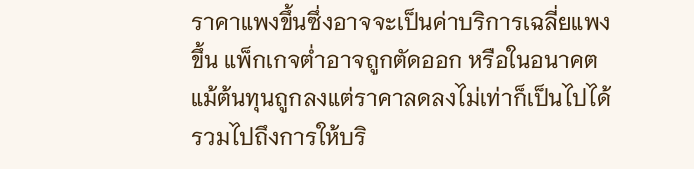ราคาแพงขึ้นซึ่งอาจจะเป็นค่าบริการเฉลี่ยแพงขึ้น แพ็กเกจต่ำอาจถูกตัดออก หรือในอนาคตแม้ต้นทุนถูกลงแต่ราคาลดลงไม่เท่าก็เป็นไปได้ รวมไปถึงการให้บริ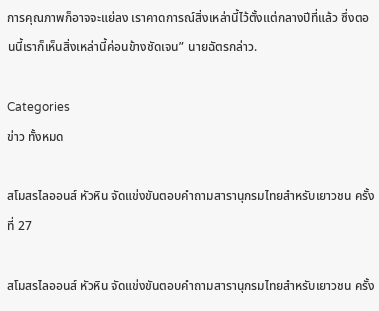การคุณภาพก็อาจจะแย่ลง เราคาดการณ์สิ่งเหล่านี้ไว้ตั้งแต่กลางปีที่แล้ว ซึ่งตอนนี้เราก็เห็นสิ่งเหล่านี้ค่อนข้างชัดเจน” นายฉัตรกล่าว.

Categories
ข่าว ทั้งหมด

สโมสรไลออนส์ หัวหิน จัดแข่งขันตอบคำถามสารานุกรมไทยสำหรับเยาวชน ครั้งที่ 27

สโมสรไลออนส์ หัวหิน จัดแข่งขันตอบคำถามสารานุกรมไทยสำหรับเยาวชน ครั้ง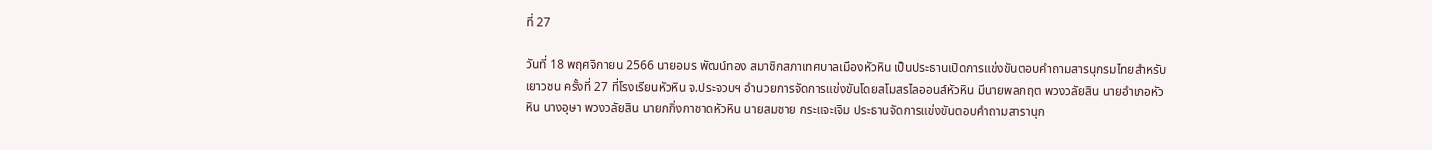ที่ 27

วันที่ 18 พฤศจิกายน 2566 นายอมร พัฒน์ทอง สมาชิกสภาเทศบาลเมืองหัวหิน เป็นประธานเปิดการแข่งขันตอบคำถามสารนุกรมไทยสำหรับเยาวชน ครั้งที่ 27 ที่โรงเรียนหัวหิน จ.ประจวบฯ อำนวยการจัดการแข่งขันโดยสโมสรไลออนส์หัวหิน มีนายพลกฤต พวงวลัยสิน นายอำเภอหัวหิน นางอุษา พวงวลัยสิน นายกกิ่งกาชาดหัวหิน นายสมชาย กระแจะเจิม ประธานจัดการแข่งขันตอบคำถามสารานุก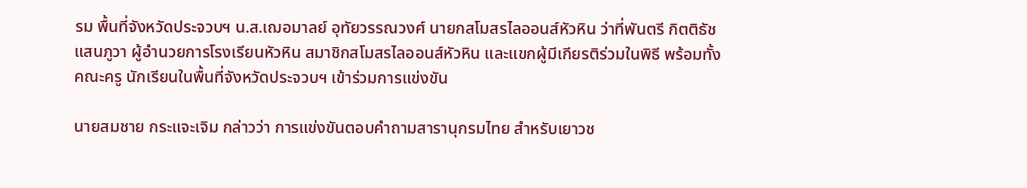รม พื้นที่จังหวัดประจวบฯ น.ส.เฌอมาลย์ อุทัยวรรณวงศ์ นายกสโมสรไลออนส์หัวหิน ว่าที่พันตรี กิตติธัช แสนภูวา ผู้อำนวยการโรงเรียนหัวหิน สมาชิกสโมสรไลออนส์หัวหิน และแขกผู้มีเกียรติร่วมในพิธี พร้อมทั้งคณะครู นักเรียนในพื้นที่จังหวัดประจวบฯ เข้าร่วมการแข่งขัน

นายสมชาย กระแจะเจิม กล่าวว่า การแข่งขันตอบคำถามสารานุกรมไทย สำหรับเยาวช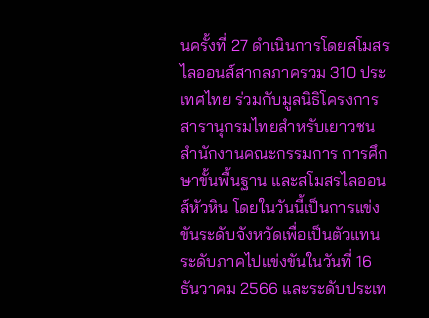นครั้งที่ 27 ดำเนินการโดยสโมสรไลออนส์สากลภาครวม 310 ประเทศไทย ร่วมกับมูลนิธิโครงการสารานุกรมไทยสำหรับเยาวชน สำนักงานคณะกรรมการ การศึกษาขั้นพื้นฐาน และสโมสรไลออนส์หัวหิน โดยในวันนี้เป็นการแข่งขันระดับจังหวัดเพื่อเป็นตัวแทนระดับภาคไปแข่งขันในวันที่ 16 ธันวาคม 2566 และระดับประเท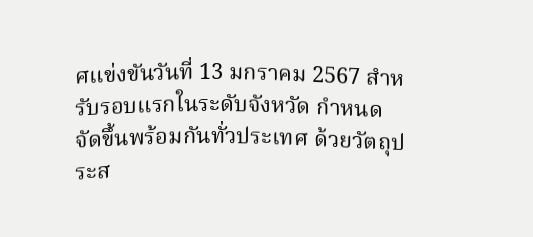ศแข่งขันวันที่ 13 มกราคม 2567 สำหรับรอบแรกในระดับจังหวัด กำหนดจัดขึ้นพร้อมกันทั่วประเทศ ด้วยวัตถุประส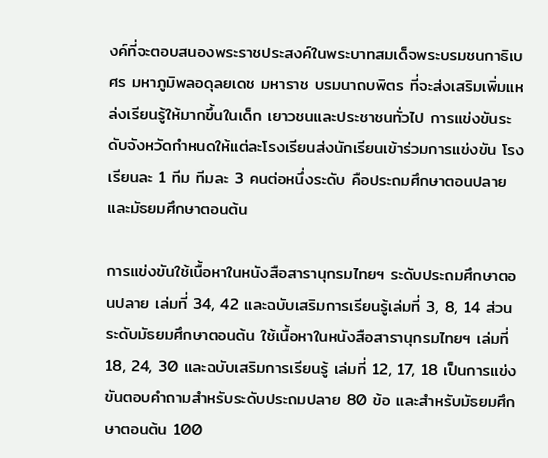งค์ที่จะตอบสนองพระราชประสงค์ในพระบาทสมเด็จพระบรมชนกาธิเบศร มหาภูมิพลอดุลยเดช มหาราช บรมนาถบพิตร ที่จะส่งเสริมเพิ่มแหล่งเรียนรู้ให้มากขึ้นในเด็ก เยาวชนและประชาชนทั่วไป การแข่งขันระดับจังหวัดกำหนดให้แต่ละโรงเรียนส่งนักเรียนเข้าร่วมการแข่งขัน โรงเรียนละ 1 ทีม ทีมละ 3 คนต่อหนึ่งระดับ คือประถมศึกษาตอนปลายและมัธยมศึกษาตอนต้น

การแข่งขันใช้เนื้อหาในหนังสือสารานุกรมไทยฯ ระดับประถมศึกษาตอนปลาย เล่มที่ 34, 42 และฉบับเสริมการเรียนรู้เล่มที่ 3, 8, 14 ส่วนระดับมัธยมศึกษาตอนต้น ใช้เนื้อหาในหนังสือสารานุกรมไทยฯ เล่มที่ 18, 24, 30 และฉบับเสริมการเรียนรู้ เล่มที่ 12, 17, 18 เป็นการแข่งขันตอบคำถามสำหรับระดับประถมปลาย 80 ข้อ และสำหรับมัธยมศึกษาตอนต้น 100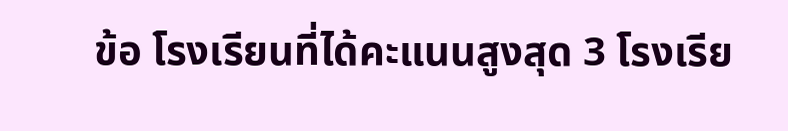ข้อ โรงเรียนที่ได้คะแนนสูงสุด 3 โรงเรีย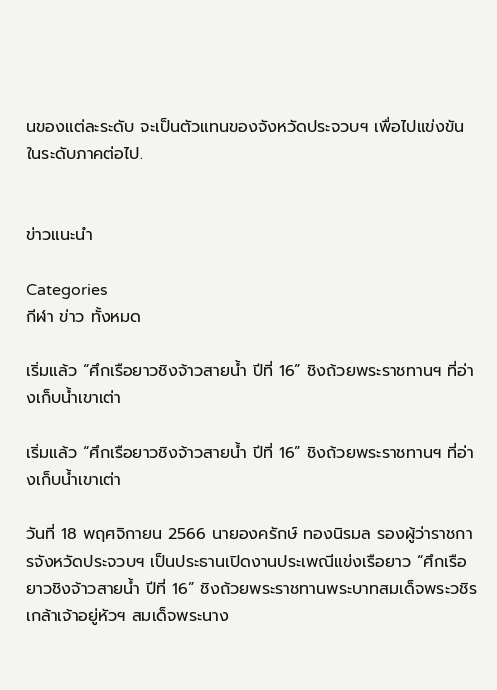นของแต่ละระดับ จะเป็นตัวแทนของจังหวัดประจวบฯ เพื่อไปแข่งขันในระดับภาคต่อไป.


ข่าวแนะนำ

Categories
กีฬา ข่าว ทั้งหมด

เริ่มแล้ว “ศึกเรือยาวชิงจ้าวสายน้ำ ปีที่ 16” ชิงถ้วยพระราชทานฯ ที่อ่างเก็บน้ำเขาเต่า

เริ่มแล้ว “ศึกเรือยาวชิงจ้าวสายน้ำ ปีที่ 16” ชิงถ้วยพระราชทานฯ ที่อ่างเก็บน้ำเขาเต่า

วันที่ 18 พฤศจิกายน 2566 นายองครักษ์ ทองนิรมล รองผู้ว่าราชการจังหวัดประจวบฯ เป็นประธานเปิดงานประเพณีแข่งเรือยาว “ศึกเรือยาวชิงจ้าวสายน้ำ ปีที่ 16” ชิงถ้วยพระราชทานพระบาทสมเด็จพระวชิรเกล้าเจ้าอยู่หัวฯ สมเด็จพระนาง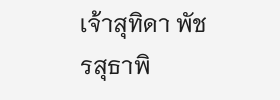เจ้าสุทิดา พัชรสุธาพิ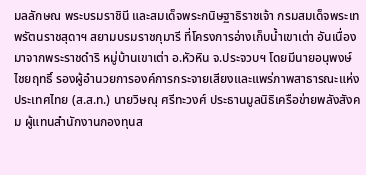มลลักษณ พระบรมราชินี และสมเด็จพระกนิษฐาธิราชเจ้า กรมสมเด็จพระเทพรัตนราชสุดาฯ สยามบรมราชกุมารี ที่โครงการอ่างเก็บน้ำเขาเต่า อันเนื่องมาจากพระราชดำริ หมู่บ้านเขาเต่า อ.หัวหิน จ.ประจวบฯ โดยมีนายอนุพงษ์ ไชยฤทธิ์ รองผู้อำนวยการองค์การกระจายเสียงและแพร่ภาพสาธารณะแห่งประเทศไทย (ส.ส.ท.) นายวิษณุ ศรีทะวงศ์ ประธานมูลนิธิเครือข่ายพลังสังคม ผู้แทนสำนักงานกองทุนส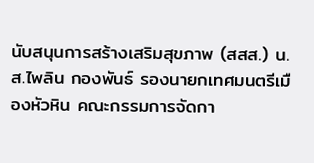นับสนุนการสร้างเสริมสุขภาพ (สสส.) น.ส.ไพลิน กองพันธ์ รองนายกเทศมนตรีเมืองหัวหิน คณะกรรมการจัดกา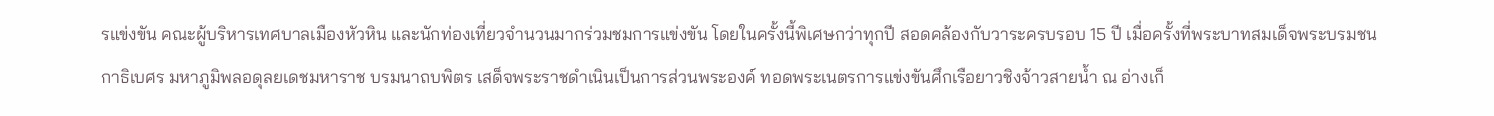รแข่งขัน คณะผู้บริหารเทศบาลเมืองหัวหิน และนักท่องเที่ยวจำนวนมากร่วมชมการแข่งขัน โดยในครั้งนี้พิเศษกว่าทุกปี สอดคล้องกับวาระครบรอบ 15 ปี เมื่อครั้งที่พระบาทสมเด็จพระบรมชนกาธิเบศร มหาภูมิพลอดุลยเดชมหาราช บรมนาถบพิตร เสด็จพระราชดำเนินเป็นการส่วนพระองค์ ทอดพระเนตรการแข่งขันศึกเรือยาวชิงจ้าวสายน้ำ ณ อ่างเก็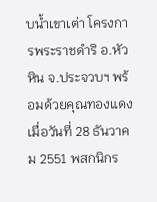บน้ำเขาเต่า โครงการพระราชดำริ อ.หัวหิน จ.ประจวบฯ พร้อมด้วยคุณทองแดง เมื่อวันที่ 28 ธันวาคม 2551 พสกนิกร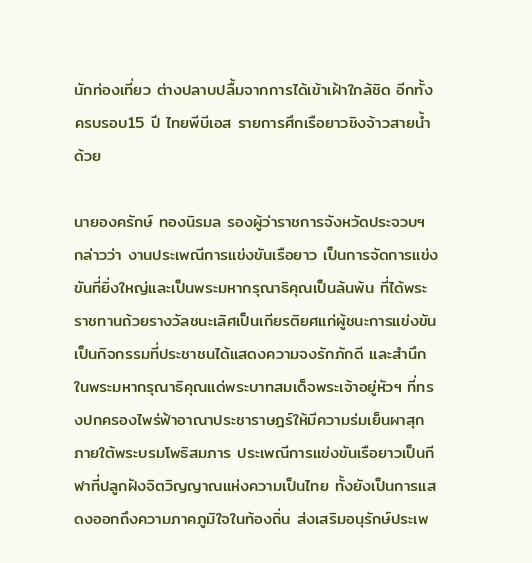นักท่องเที่ยว ต่างปลาบปลื้มจากการได้เข้าเฝ้าใกล้ชิด อีกทั้งครบรอบ15 ปี ไทยพีบีเอส รายการศึกเรือยาวชิงจ้าวสายน้ำด้วย

นายองครักษ์ ทองนิรมล รองผู้ว่าราชการจังหวัดประจวบฯ กล่าวว่า งานประเพณีการแข่งขันเรือยาว เป็นการจัดการแข่งขันที่ยิ่งใหญ่และเป็นพระมหากรุณาธิคุณเป็นล้นพ้น ที่ได้พระราชทานถ้วยรางวัลชนะเลิศเป็นเกียรติยศแก่ผู้ชนะการแข่งขัน เป็นกิจกรรมที่ประชาชนได้แสดงความจงรักภักดี และสำนึกในพระมหากรุณาธิคุณแด่พระบาทสมเด็จพระเจ้าอยู่หัวฯ ที่ทรงปกครองไพร่ฟ้าอาณาประชาราษฎร์ให้มีความร่มเย็นผาสุก ภายใต้พระบรมโพธิสมภาร ประเพณีการแข่งขันเรือยาวเป็นกีฬาที่ปลูกฝังจิตวิญญาณแห่งความเป็นไทย ทั้งยังเป็นการแสดงออกถึงความภาคภูมิใจในท้องถิ่น ส่งเสริมอนุรักษ์ประเพ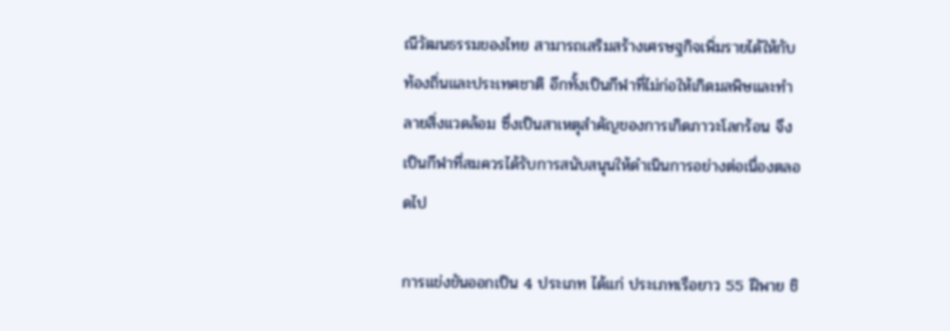ณีวัฒนธรรมของไทย สามารถเสริมสร้างเศรษฐกิจเพิ่มรายได้ให้กับท้องถิ่นและประเทศชาติ อีกทั้งเป็นกีฬาที่ไม่ก่อให้เกิดมลพิษและทำลายสิ่งแวดล้อม ซึ่งเป็นสาเหตุสำคัญของการเกิดภาวะโลกร้อน จึงเป็นกีฬาที่สมควรได้รับการสนับสนุนให้ดำเนินการอย่างต่อเนื่องตลอดไป

การแข่งขันออกเป็น 4 ประเภท ได้แก่ ประเภทเรือยาว 55 ฝีพาย ชิ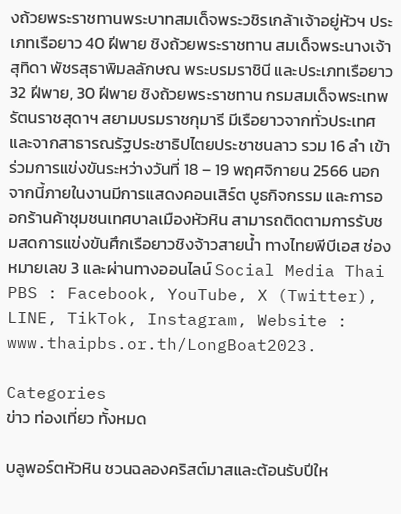งถ้วยพระราชทานพระบาทสมเด็จพระวชิรเกล้าเจ้าอยู่หัวฯ ประเภทเรือยาว 40 ฝีพาย ชิงถ้วยพระราชทาน สมเด็จพระนางเจ้าสุทิดา พัชรสุธาพิมลลักษณ พระบรมราชินี และประเภทเรือยาว 32 ฝีพาย, 30 ฝีพาย ชิงถ้วยพระราชทาน กรมสมเด็จพระเทพรัตนราชสุดาฯ สยามบรมราชกุมารี มีเรือยาวจากทั่วประเทศและจากสาธารณรัฐประชาธิปไตยประชาชนลาว รวม 16 ลำ เข้าร่วมการแข่งขันระหว่างวันที่ 18 – 19 พฤศจิกายน 2566 นอกจากนี้ภายในงานมีการแสดงคอนเสิร์ต บูธกิจกรรม และการออกร้านค้าชุมชนเทศบาลเมืองหัวหิน สามารถติดตามการรับชมสดการแข่งขันศึกเรือยาวชิงจ้าวสายน้ำ ทางไทยพีบีเอส ช่องหมายเลข 3 และผ่านทางออนไลน์ Social Media Thai PBS : Facebook, YouTube, X (Twitter), LINE, TikTok, Instagram, Website : www.thaipbs.or.th/LongBoat2023.

Categories
ข่าว ท่องเที่ยว ทั้งหมด

บลูพอร์ตหัวหิน ชวนฉลองคริสต์มาสและต้อนรับปีให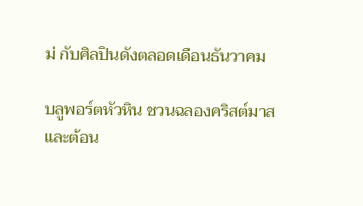ม่ กับศิลปินดังตลอดเดือนธันวาคม

บลูพอร์ตหัวหิน ชวนฉลองคริสต์มาสและต้อน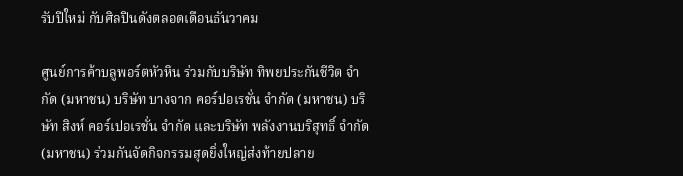รับปีใหม่ กับศิลปินดังตลอดเดือนธันวาคม

ศูนย์การค้าบลูพอร์ตหัวหิน ร่วมกับบริษัท ทิพยประกันชีวิต จำกัด (มหาชน) บริษัท บางจาก คอร์ปอเรชั่น จำกัด (มหาชน) บริษัท สิงห์ คอร์เปอเรชั่น จำกัด และบริษัท พลังงานบริสุทธิ์ จำกัด (มหาชน) ร่วมกันจัดกิจกรรมสุดยิ่งใหญ่ส่งท้ายปลาย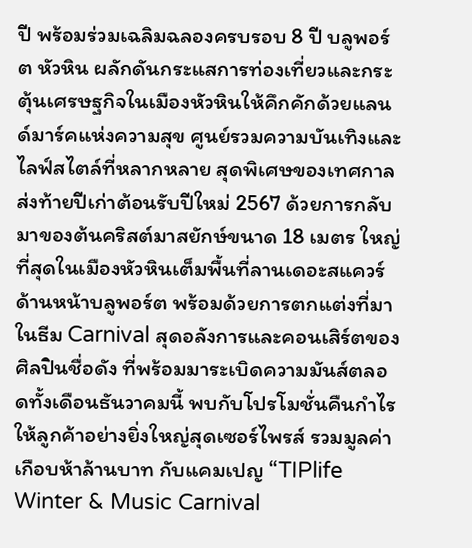ปี พร้อมร่วมเฉลิมฉลองครบรอบ 8 ปี บลูพอร์ต หัวหิน ผลักดันกระแสการท่องเที่ยวและกระตุ้นเศรษฐกิจในเมืองหัวหินให้คึกคักด้วยแลนด์มาร์คแห่งความสุข ศูนย์รวมความบันเทิงและไลฟ์สไตล์ที่หลากหลาย สุดพิเศษของเทศกาลส่งท้ายปีเก่าต้อนรับปีใหม่ 2567 ด้วยการกลับมาของต้นคริสต์มาสยักษ์ขนาด 18 เมตร ใหญ่ที่สุดในเมืองหัวหินเต็มพื้นที่ลานเดอะสแควร์ ด้านหน้าบลูพอร์ต พร้อมด้วยการตกแต่งที่มาในธีม Carnival สุดอลังการและคอนเสิร์ตของศิลปินชื่อดัง ที่พร้อมมาระเบิดความมันส์ตลอดทั้งเดือนธันวาคมนี้ พบกับโปรโมชั่นคืนกำไรให้ลูกค้าอย่างยิ่งใหญ่สุดเซอร์ไพรส์ รวมมูลค่าเกือบห้าล้านบาท กับแคมเปญ “TIPlife Winter & Music Carnival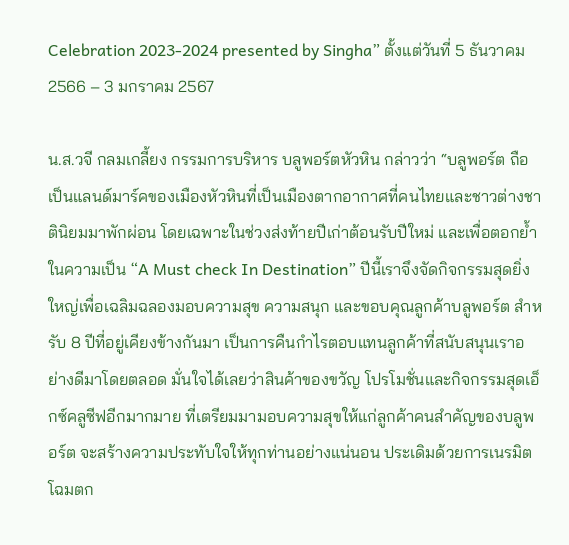Celebration 2023-2024 presented by Singha” ตั้งแต่วันที่ 5 ธันวาคม 2566 – 3 มกราคม 2567

น.ส.วจี กลมเกลี้ยง กรรมการบริหาร บลูพอร์ตหัวหิน กล่าวว่า “บลูพอร์ต ถือเป็นแลนด์มาร์คของเมืองหัวหินที่เป็นเมืองตากอากาศที่คนไทยและชาวต่างชาตินิยมมาพักผ่อน โดยเฉพาะในช่วงส่งท้ายปีเก่าต้อนรับปีใหม่ และเพื่อตอกย้ำในความเป็น “A Must check In Destination” ปีนี้เราจึงจัดกิจกรรมสุดยิ่งใหญ่เพื่อเฉลิมฉลองมอบความสุข ความสนุก และขอบคุณลูกค้าบลูพอร์ต สำหรับ 8 ปีที่อยู่เคียงข้างกันมา เป็นการคืนกำไรตอบแทนลูกค้าที่สนับสนุนเราอย่างดีมาโดยตลอด มั่นใจได้เลยว่าสินค้าของขวัญ โปรโมชั่นและกิจกรรมสุดเอ็กซ์คลูซีฟอีกมากมาย ที่เตรียมมามอบความสุขให้แก่ลูกค้าคนสำคัญของบลูพอร์ต จะสร้างความประทับใจให้ทุกท่านอย่างแน่นอน ประเดิมด้วยการเนรมิตโฉมตก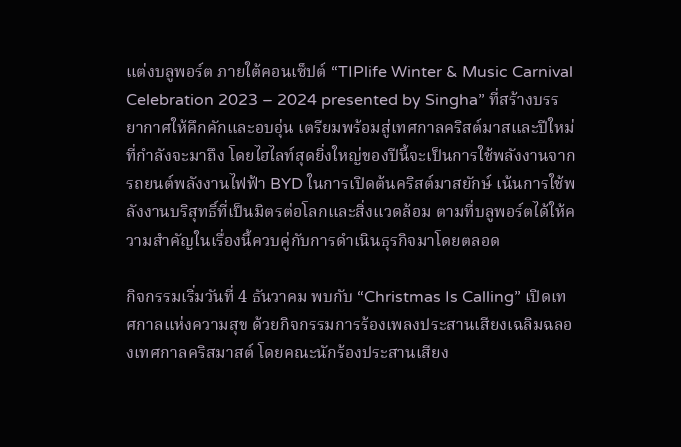แต่งบลูพอร์ต ภายใต้คอนเซ็ปต์ “TIPlife Winter & Music Carnival Celebration 2023 – 2024 presented by Singha” ที่สร้างบรรยากาศให้คึกคักและอบอุ่น เตรียมพร้อมสู่เทศกาลคริสต์มาสและปีใหม่ที่กำลังจะมาถึง โดยไฮไลท์สุดยิ่งใหญ่ของปีนี้จะเป็นการใช้พลังงานจากรถยนต์พลังงานไฟฟ้า BYD ในการเปิดต้นคริสต์มาสยักษ์ เน้นการใช้พลังงานบริสุทธิ์ที่เป็นมิตรต่อโลกและสิ่งแวดล้อม ตามที่บลูพอร์ตได้ให้ความสำคัญในเรื่องนี้ควบคู่กับการดำเนินธุรกิจมาโดยตลอด

กิจกรรมเริ่มวันที่ 4 ธันวาคม พบกับ “Christmas Is Calling” เปิดเทศกาลแห่งความสุข ด้วยกิจกรรมการร้องเพลงประสานเสียงเฉลิมฉลองเทศกาลคริสมาสต์ โดยคณะนักร้องประสานเสียง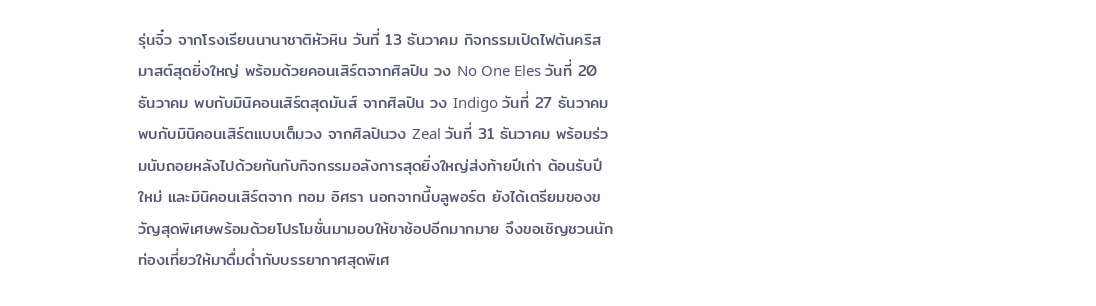รุ่นจิ๋ว จากโรงเรียนนานาชาติหัวหิน วันที่ 13 ธันวาคม กิจกรรมเปิดไฟต้นคริสมาสต์สุดยิ่งใหญ่ พร้อมด้วยคอนเสิร์ตจากศิลปิน วง No One Eles วันที่ 20 ธันวาคม พบกับมินิคอนเสิร์ตสุดมันส์ จากศิลปิน วง Indigo วันที่ 27 ธันวาคม พบกับมินิคอนเสิร์ตแบบเต็มวง จากศิลปินวง Zeal วันที่ 31 ธันวาคม พร้อมร่วมนับถอยหลังไปด้วยกันกับกิจกรรมอลังการสุดยิ่งใหญ่ส่งท้ายปีเก่า ต้อนรับปีใหม่ และมินิคอนเสิร์ตจาก ทอม อิศรา นอกจากนี้บลูพอร์ต ยังได้เตรียมของขวัญสุดพิเศษพร้อมด้วยโปรโมชั่นมามอบให้ขาช้อปอีกมากมาย จึงขอเชิญชวนนักท่องเที่ยวให้มาดื่มด่ำกับบรรยากาศสุดพิเศ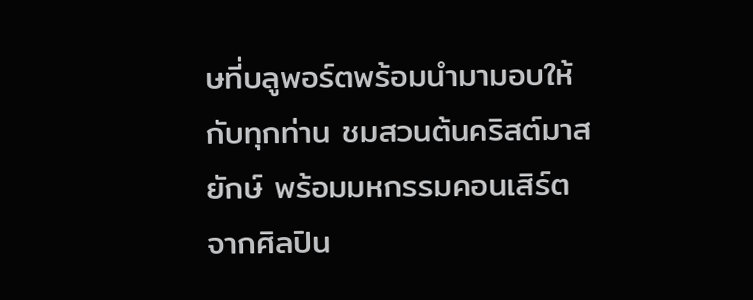ษที่บลูพอร์ตพร้อมนำมามอบให้กับทุกท่าน ชมสวนต้นคริสต์มาสยักษ์ พร้อมมหกรรมคอนเสิร์ตจากศิลปิน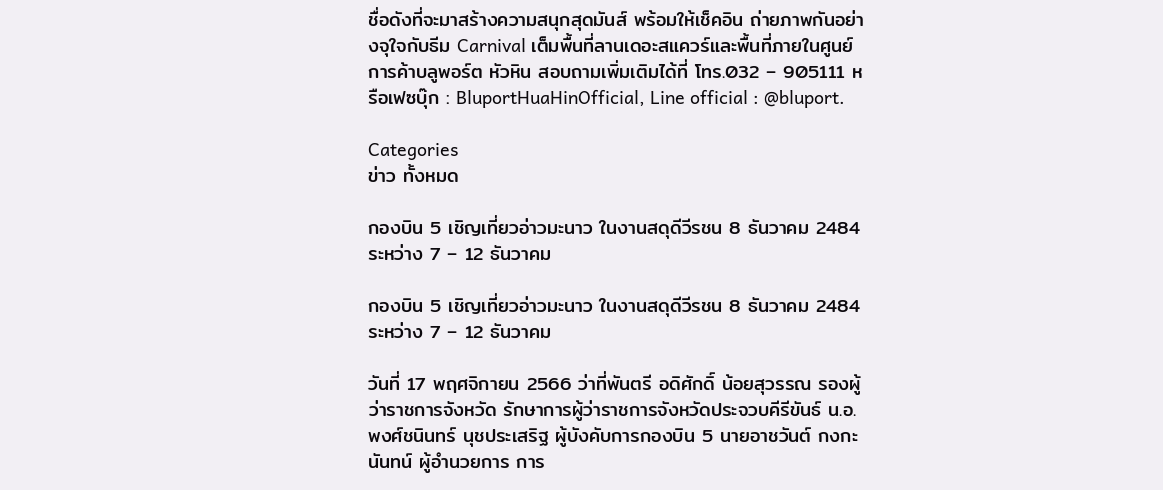ชื่อดังที่จะมาสร้างความสนุกสุดมันส์ พร้อมให้เช็คอิน ถ่ายภาพกันอย่างจุใจกับธีม Carnival เต็มพื้นที่ลานเดอะสแควร์และพื้นที่ภายในศูนย์การค้าบลูพอร์ต หัวหิน สอบถามเพิ่มเติมได้ที่ โทร.032 – 905111 หรือเฟซบุ๊ก : BluportHuaHinOfficial, Line official : @bluport.

Categories
ข่าว ทั้งหมด

กองบิน 5 เชิญเที่ยวอ่าวมะนาว ในงานสดุดีวีรชน 8 ธันวาคม 2484 ระหว่าง 7 – 12 ธันวาคม

กองบิน 5 เชิญเที่ยวอ่าวมะนาว ในงานสดุดีวีรชน 8 ธันวาคม 2484 ระหว่าง 7 – 12 ธันวาคม

วันที่ 17 พฤศจิกายน 2566 ว่าที่พันตรี อดิศักดิ์ น้อยสุวรรณ รองผู้ว่าราชการจังหวัด รักษาการผู้ว่าราชการจังหวัดประจวบคีรีขันธ์ น.อ.พงศ์ชนินทร์ นุชประเสริฐ ผู้บังคับการกองบิน 5 นายอาชวันต์ กงกะนันทน์ ผู้อำนวยการ การ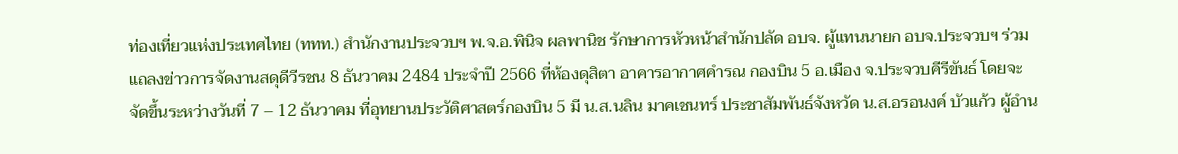ท่องเที่ยวแห่งประเทศไทย (ททท.) สำนักงานประจวบฯ พ.จ.อ.พินิจ ผลพานิช รักษาการหัวหน้าสำนักปลัด อบจ. ผู้แทนนายก อบจ.ประจวบฯ ร่วมแถลงข่าวการจัดงานสดุดีวีรชน 8 ธันวาคม 2484 ประจำปี 2566 ที่ห้องดุสิตา อาคารอากาศคำรณ กองบิน 5 อ.เมือง จ.ประจวบคีรีขันธ์ โดยจะจัดขึ้นระหว่างวันที่ 7 – 12 ธันวาคม ที่อุทยานประวัติศาสตร์กองบิน 5 มี น.ส.นลิน มาคเชนทร์ ประชาสัมพันธ์จังหวัด น.ส.อรอนงค์ บัวแก้ว ผู้อำน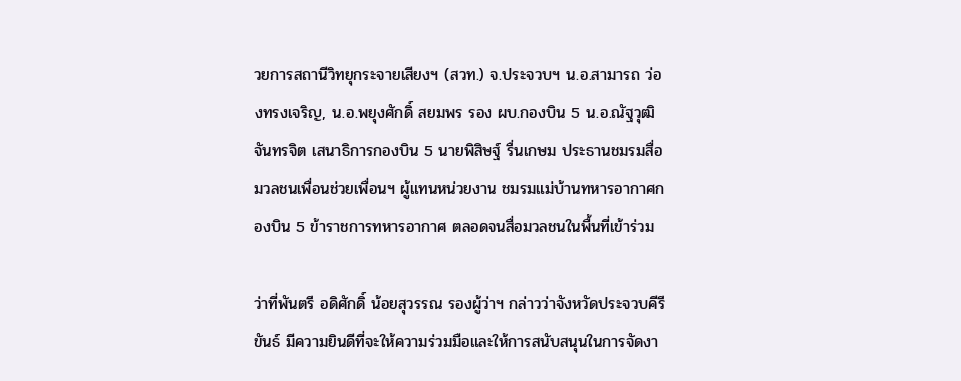วยการสถานีวิทยุกระจายเสียงฯ (สวท.) จ.ประจวบฯ น.อ.สามารถ ว่องทรงเจริญ, น.อ.พยุงศักดิ์ สยมพร รอง ผบ.กองบิน 5 น.อ.ณัฐวุฒิ จันทรจิต เสนาธิการกองบิน 5 นายพิสิษฐ์ รื่นเกษม ประธานชมรมสื่อมวลชนเพื่อนช่วยเพื่อนฯ ผู้แทนหน่วยงาน ชมรมแม่บ้านทหารอากาศกองบิน 5 ข้าราชการทหารอากาศ ตลอดจนสื่อมวลชนในพื้นที่เข้าร่วม

ว่าที่พันตรี อดิศักดิ์ น้อยสุวรรณ รองผู้ว่าฯ กล่าวว่าจังหวัดประจวบคีรีขันธ์ มีความยินดีที่จะให้ความร่วมมือและให้การสนับสนุนในการจัดงา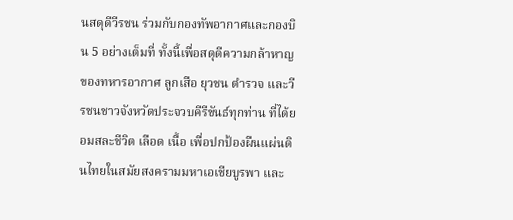นสดุดีวีรชน ร่วมกับกองทัพอากาศและกองบิน 5 อย่างเต็มที่ ทั้งนี้เพื่อสดุดีความกล้าหาญของทหารอากาศ ลูกเสือ ยุวชน ตำรวจ และวีรชนชาวจังหวัดประจวบคีรีขันธ์ทุกท่าน ที่ได้ยอมสละชีวิต เลือด เนื้อ เพื่อปกป้องผืนแผ่นดินไทยในสมัยสงครามมหาเอเชียบูรพา และ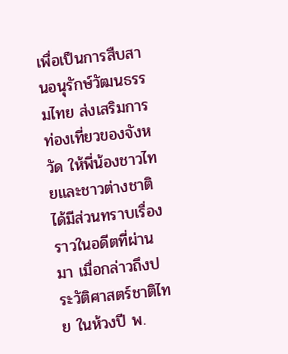เพื่อเป็นการสืบสานอนุรักษ์วัฒนธรรมไทย ส่งเสริมการท่องเที่ยวของจังหวัด ให้พี่น้องชาวไทยและชาวต่างชาติได้มีส่วนทราบเรื่องราวในอดีตที่ผ่านมา เมื่อกล่าวถึงประวัติศาสตร์ชาติไทย ในห้วงปี พ.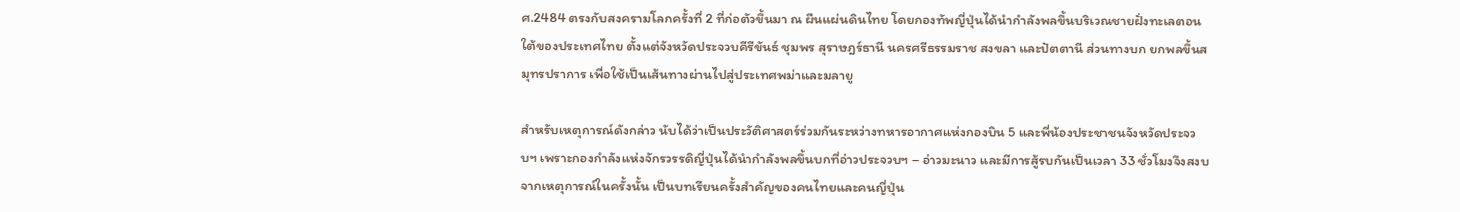ศ.2484 ตรงกับสงครามโลกครั้งที่ 2 ที่ก่อตัวขึ้นมา ณ ผืนแผ่นดินไทย โดยกองทัพญี่ปุ่นได้นำกำลังพลขึ้นบริเวณชายฝั่งทะเลตอนใต้ของประเทศไทย ตั้งแต่จังหวัดประจวบคีรีขันธ์ ชุมพร สุราษฎร์ธานี นครศรีธรรมราช สงขลา และปัตตานี ส่วนทางบก ยกพลขึ้นสมุทรปราการ เพื่อใช้เป็นเส้นทางผ่านไปสู่ประเทศพม่าและมลายู

สำหรับเหตุการณ์ดังกล่าว นับได้ว่าเป็นประวัติศาสตร์ร่วมกันระหว่างทหารอากาศแห่งกองบิน 5 และพี่น้องประชาชนจังหวัดประจวบฯ เพราะกองกำลังแห่งจักรวรรดิญี่ปุ่นได้นำกำลังพลขึ้นบกที่อ่าวประจวบฯ – อ่าวมะนาว และมีการสู้รบกันเป็นเวลา 33 ชั่วโมงจึงสงบ จากเหตุการณ์ในครั้งนั้น เป็นบทเรียนครั้งสำคัญของคนไทยและคนญี่ปุ่น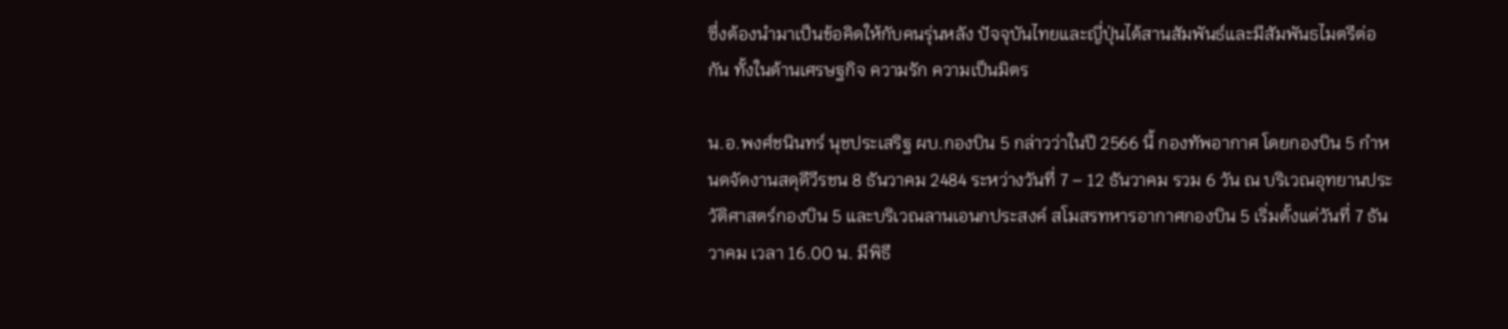ซึ่งต้องนำมาเป็นข้อคิดให้กับคนรุ่นหลัง ปัจจุบันไทยและญี่ปุ่นได้สานสัมพันธ์และมีสัมพันธไมตรีต่อกัน ทั้งในด้านเศรษฐกิจ ความรัก ความเป็นมิตร

น.อ.พงศ์ชนินทร์ นุชประเสริฐ ผบ.กองบิน 5 กล่าวว่าในปี 2566 นี้ กองทัพอากาศ โดยกองบิน 5 กำหนดจัดงานสดุดีวีรชน 8 ธันวาคม 2484 ระหว่างวันที่ 7 – 12 ธันวาคม รวม 6 วัน ณ บริเวณอุทยานประวัติศาสตร์กองบิน 5 และบริเวณลานเอนกประสงค์ สโมสรทหารอากาศกองบิน 5 เริ่มตั้งแต่วันที่ 7 ธันวาคม เวลา 16.00 น. มีพิธี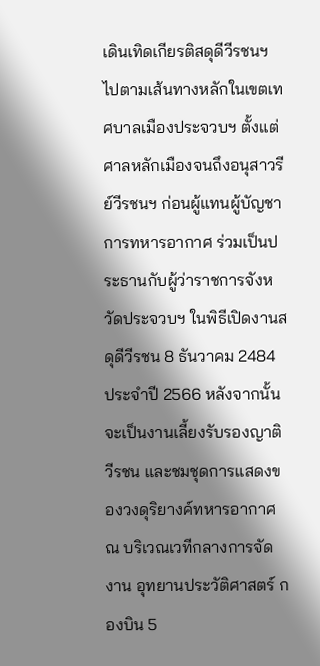เดินเทิดเกียรติสดุดีวีรชนฯ ไปตามเส้นทางหลักในเขตเทศบาลเมืองประจวบฯ ตั้งแต่ศาลหลักเมืองจนถึงอนุสาวรีย์วีรชนฯ ก่อนผู้แทนผู้บัญชาการทหารอากาศ ร่วมเป็นประธานกับผู้ว่าราชการจังหวัดประจวบฯ ในพิธีเปิดงานสดุดีวีรชน 8 ธันวาคม 2484 ประจำปี 2566 หลังจากนั้นจะเป็นงานเลี้ยงรับรองญาติวีรชน และชมชุดการแสดงของวงดุริยางค์ทหารอากาศ ณ บริเวณเวทีกลางการจัดงาน อุทยานประวัติศาสตร์ กองบิน 5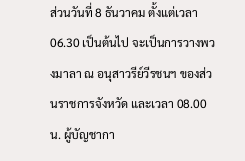ส่วนวันที่ 8 ธันวาคม ตั้งแต่เวลา 06.30 เป็นต้นไป จะเป็นการวางพวงมาลา ณ อนุสาวรีย์วีรชนฯ ของส่วนราชการจังหวัด และเวลา 08.00 น. ผู้บัญชากา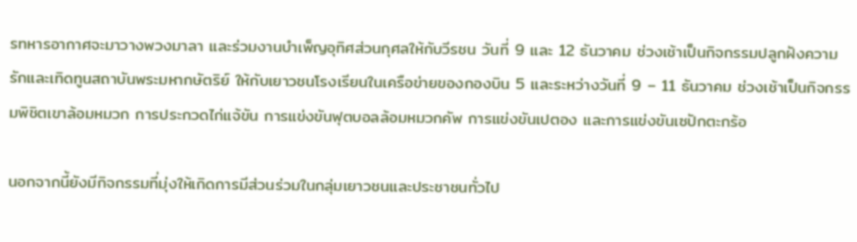รทหารอากาศจะมาวางพวงมาลา และร่วมงานบำเพ็ญอุทิศส่วนกุศลให้กับวีรชน วันที่ 9 และ 12 ธันวาคม ช่วงเช้าเป็นกิจกรรมปลูกฝังความรักและเทิดทูนสถาบันพระมหากษัตริย์ ให้กับเยาวชนโรงเรียนในเครือข่ายของกองบิน 5 และระหว่างวันที่ 9 – 11 ธันวาคม ช่วงเช้าเป็นกิจกรรมพิชิตเขาล้อมหมวก การประกวดไก่แจ้ขัน การแข่งขันฟุตบอลล้อมหมวกคัพ การแข่งขันเปตอง และการแข่งขันเซปักตะกร้อ

นอกจากนี้ยังมีกิจกรรมที่มุ่งให้เกิดการมีส่วนร่วมในกลุ่มเยาวชนและประชาชนทั่วไป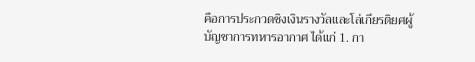คือการประกวดชิงเงินรางวัลและโล่เกียรติยศผู้บัญชาการทหารอากาศ ได้แก่ 1. กา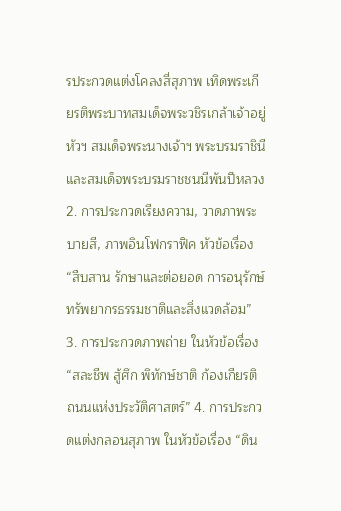รประกวดแต่งโคลงสี่สุภาพ เทิดพระเกียรติพระบาทสมเด็จพระวชิรเกล้าเจ้าอยู่หัวฯ สมเด็จพระนางเจ้าฯ พระบรมราชินี และสมเด็จพระบรมราชชนนีพันปีหลวง 2. การประกวดเรียงความ, วาดภาพระบายสี, ภาพอินโฟกราฟิค หัวข้อเรื่อง “สืบสาน รักษาและต่อยอด การอนุรักษ์ทรัพยากรธรรมชาติและสิ่งแวดล้อม” 3. การประกวดภาพถ่าย ในหัวข้อเรื่อง “สละชีพ สู้ศึก พิทักษ์ชาติ ก้องเกียรติ ถนนแห่งประวัติศาสตร์” 4. การประกวดแต่งกลอนสุภาพ ในหัวข้อเรื่อง “ดิน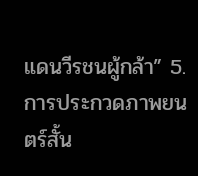แดนวีรชนผู้กล้า” 5. การประกวดภาพยนตร์สั้น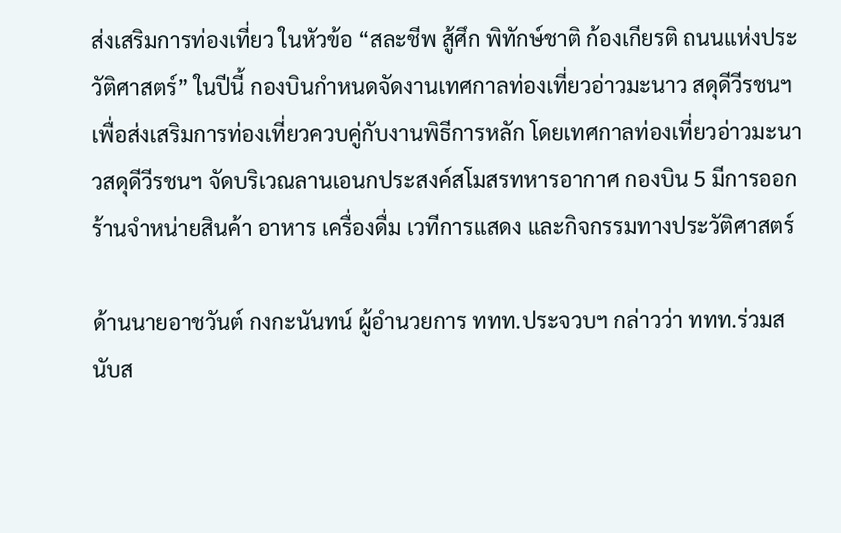ส่งเสริมการท่องเที่ยว ในหัวข้อ “สละชีพ สู้ศึก พิทักษ์ชาติ ก้องเกียรติ ถนนแห่งประวัติศาสตร์” ในปีนี้ กองบินกำหนดจัดงานเทศกาลท่องเที่ยวอ่าวมะนาว สดุดีวีรชนฯ เพื่อส่งเสริมการท่องเที่ยวควบคู่กับงานพิธีการหลัก โดยเทศกาลท่องเที่ยวอ่าวมะนาวสดุดีวีรชนฯ จัดบริเวณลานเอนกประสงค์สโมสรทหารอากาศ กองบิน 5 มีการออกร้านจำหน่ายสินค้า อาหาร เครื่องดื่ม เวทีการแสดง และกิจกรรมทางประวัติศาสตร์

ด้านนายอาชวันต์ กงกะนันทน์ ผู้อำนวยการ ททท.ประจวบฯ กล่าวว่า ททท.ร่วมสนับส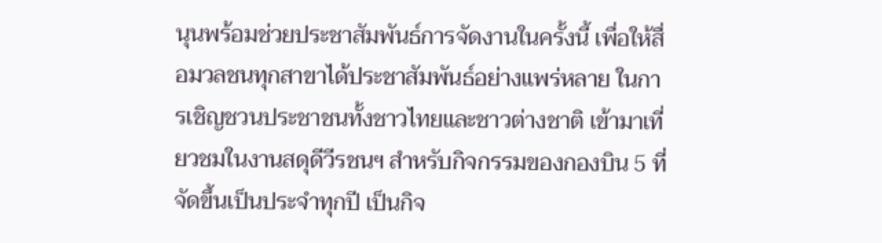นุนพร้อมช่วยประชาสัมพันธ์การจัดงานในครั้งนี้ เพื่อให้สื่อมวลชนทุกสาขาได้ประชาสัมพันธ์อย่างแพร่หลาย ในการเชิญชวนประชาชนทั้งชาวไทยและชาวต่างชาติ เข้ามาเที่ยวชมในงานสดุดีวีรชนฯ สำหรับกิจกรรมของกองบิน 5 ที่จัดขึ้นเป็นประจำทุกปี เป็นกิจ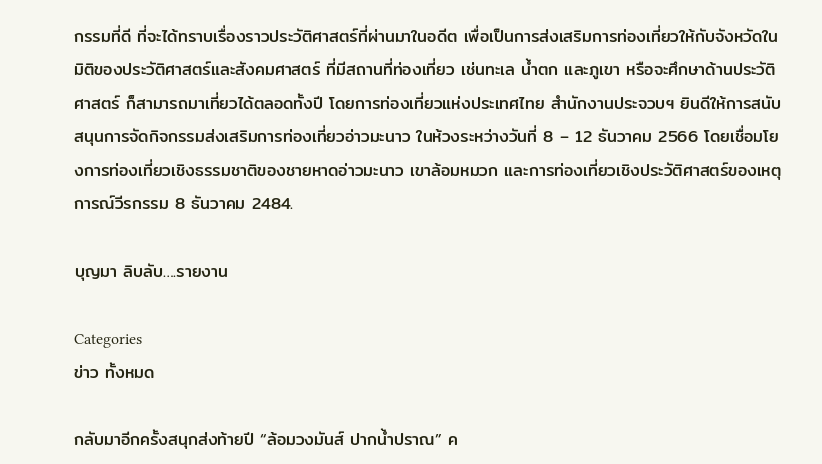กรรมที่ดี ที่จะได้ทราบเรื่องราวประวัติศาสตร์ที่ผ่านมาในอดีต เพื่อเป็นการส่งเสริมการท่องเที่ยวให้กับจังหวัดในมิติของประวัติศาสตร์และสังคมศาสตร์ ที่มีสถานที่ท่องเที่ยว เช่นทะเล น้ำตก และภูเขา หรือจะศึกษาด้านประวัติศาสตร์ ก็สามารถมาเที่ยวได้ตลอดทั้งปี โดยการท่องเที่ยวแห่งประเทศไทย สำนักงานประจวบฯ ยินดีให้การสนับสนุนการจัดกิจกรรมส่งเสริมการท่องเที่ยวอ่าวมะนาว ในห้วงระหว่างวันที่ 8 – 12 ธันวาคม 2566 โดยเชื่อมโยงการท่องเที่ยวเชิงธรรมชาติของชายหาดอ่าวมะนาว เขาล้อมหมวก และการท่องเที่ยวเชิงประวัติศาสตร์ของเหตุการณ์วีรกรรม 8 ธันวาคม 2484.

บุญมา ลิบลับ….รายงาน

Categories
ข่าว ทั้งหมด

กลับมาอีกครั้งสนุกส่งท้ายปี “ล้อมวงมันส์ ปากน้ำปราณ” ค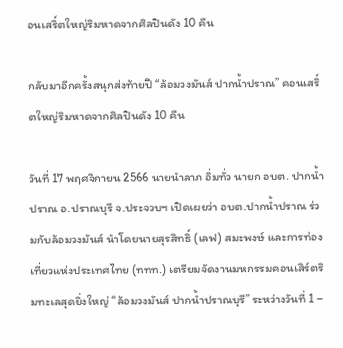อนเสริ์ตใหญ่ริมหาดจากศิลปินดัง 10 คืน

กลับมาอีกครั้งสนุกส่งท้ายปี “ล้อมวงมันส์ ปากน้ำปราณ” คอนเสริ์ตใหญ่ริมหาดจากศิลปินดัง 10 คืน

วันที่ 17 พฤศจิกายน 2566 นายนำลาภ อิ่มทั่ว นายก อบต. ปากน้ำปราณ อ.ปราณบุรี จ.ประจวบฯ เปิดเผยว่า อบต.ปากน้ำปราณ ร่วมกับล้อมวงมันส์ นำโดยนายสุรสิทธิ์ (เลฟ) สมะพงษ์ และการท่องเที่ยวแห่งประเทศไทย (ททท.) เตรียมจัดงานมหกรรมคอนเสิร์ตริมทะเลสุดยิ่งใหญ่ “ล้อมวงมันส์ ปากน้ำปราณบุรี” ระหว่างวันที่ 1 –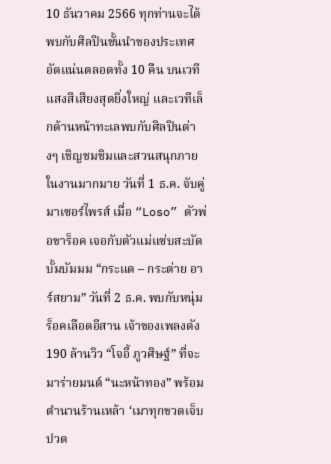10 ธันวาคม 2566 ทุกท่านจะได้พบกับศิลปินชั้นนำของประเทศอัดแน่นตลอดทั้ง 10 คืน บนเวทีแสงสีเสียงสุดยิ่งใหญ่ และเวทีเล็กด้านหน้าทะเลพบกับศิลปินต่างๆ เชิญชมชิมและสวนสนุกภายในงานมากมาย วันที่ 1 ธ.ค. จับคู่มาเซอร์ไพรส์ เมื่อ “Loso” ตัวพ่อขาร็อค เจอกับตัวแม่แซ่บสะบัด บั้มบัมมม “กระแต – กระต่าย อาร์สยาม” วันที่ 2 ธ.ค. พบกับหนุ่มร็อคเลือดอีสาน เจ้าของเพลงดัง 190 ล้านวิว “โจอี้ ภูวศิษฐ์” ที่จะมาร่ายมนต์ “นะหน้าทอง” พร้อมตำนานร้านเหล้า ‘เมาทุกขวดเจ็บปวด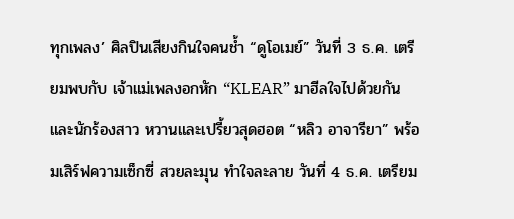ทุกเพลง’ ศิลปินเสียงกินใจคนช้ำ “ดูโอเมย์” วันที่ 3 ธ.ค. เตรียมพบกับ เจ้าแม่เพลงอกหัก “KLEAR” มาฮีลใจไปด้วยกัน และนักร้องสาว หวานและเปรี้ยวสุดฮอต “หลิว อาจารียา” พร้อมเสิร์ฟความเซ็กซี่ สวยละมุน ทำใจละลาย วันที่ 4 ธ.ค. เตรียม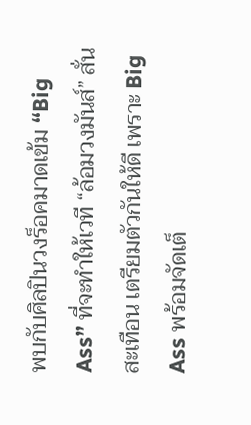พบกับศิลปินวงร็อคมาดเข้ม “Big Ass” ที่จะทำให้เวที “ล้อมวงมันส์” สั่นสะเทือน เตรียมตัวกันให้ดี เพราะ Big Ass พร้อมจัดเต็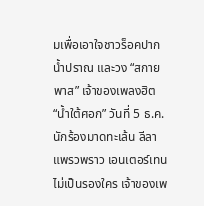มเพื่อเอาใจชาวร็อคปากน้ำปราณ และวง “สกายพาส” เจ้าของเพลงฮิต “น้ำใต้ศอก” วันที่ 5 ธ.ค. นักร้องมาดทะเล้น ลีลาแพรวพราว เอนเตอร์เทนไม่เป็นรองใคร เจ้าของเพ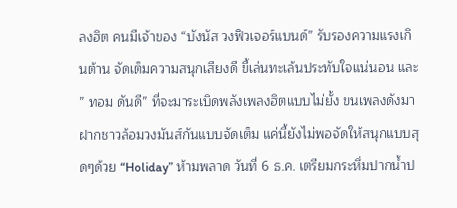ลงฮิต คนมีเจ้าของ “บังนัส วงฟิวเจอร์แบนด์” รับรองความแรงเกินต้าน จัดเต็มความสนุกเสียงดี ขี้เล่นทะเล้นประทับใจแน่นอน และ ” ทอม ดันดี” ที่จะมาระเบิดพลังเพลงฮิตแบบไม่ยั้ง ขนเพลงดังมาฝากชาวล้อมวงมันส์กันแบบจัดเต็ม แค่นี้ยังไม่พอจัดให้สนุกแบบสุดๆด้วย “Holiday” ห้ามพลาด วันที่ 6 ธ.ค. เตรียมกระหึ่มปากน้ำป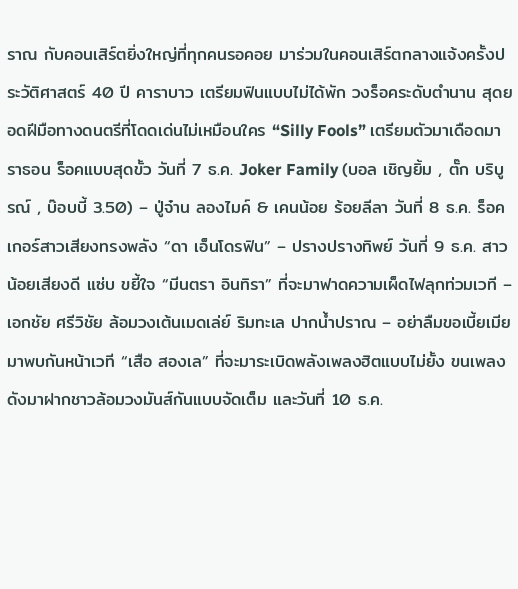ราณ กับคอนเสิร์ตยิ่งใหญ่ที่ทุกคนรอคอย มาร่วมในคอนเสิร์ตกลางแจ้งครั้งประวัติศาสตร์ 40 ปี คาราบาว เตรียมฟินแบบไม่ได้พัก วงร็อคระดับตำนาน สุดยอดฝีมือทางดนตรีที่โดดเด่นไม่เหมือนใคร “Silly Fools” เตรียมตัวมาเดือดมาราธอน ร็อคแบบสุดขั้ว วันที่ 7 ธ.ค. Joker Family (บอล เชิญยิ้ม , ตั๊ก บริบูรณ์ , บ๊อบบี้ 3.50) – ปู่จ๋าน ลองไมค์ & เคนน้อย ร้อยลีลา วันที่ 8 ธ.ค. ร็อคเกอร์สาวเสียงทรงพลัง “ดา เอ็นโดรฟิน” – ปรางปรางทิพย์ วันที่ 9 ธ.ค. สาวน้อยเสียงดี แซ่บ ขยี้ใจ “มีนตรา อินทิรา” ที่จะมาฟาดความเผ็ดไฟลุกท่วมเวที – เอกชัย ศรีวิชัย ล้อมวงเต้นเมดเล่ย์ ริมทะเล ปากน้ำปราณ – อย่าลืมขอเบี้ยเมีย มาพบกันหน้าเวที “เสือ สองเล” ที่จะมาระเบิดพลังเพลงฮิตแบบไม่ยั้ง ขนเพลงดังมาฝากชาวล้อมวงมันส์กันแบบจัดเต็ม และวันที่ 10 ธ.ค.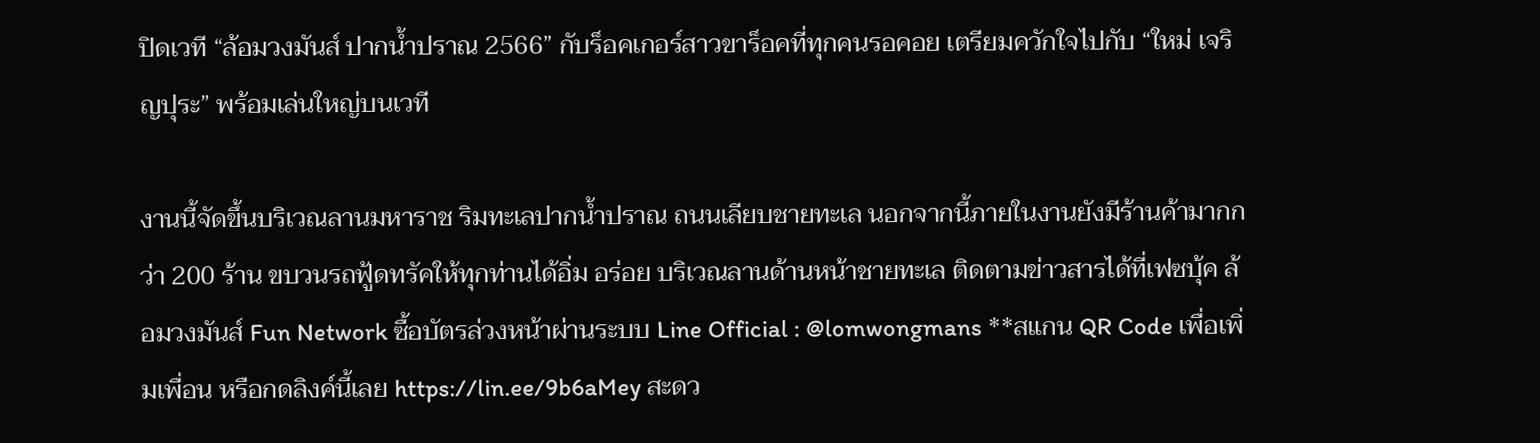ปิดเวที “ล้อมวงมันส์ ปากน้ำปราณ 2566” กับร็อคเกอร์สาวขาร็อคที่ทุกคนรอคอย เตรียมควักใจไปกับ “ใหม่ เจริญปุระ” พร้อมเล่นใหญ่บนเวที

งานนี้จัดขึ้นบริเวณลานมหาราช ริมทะเลปากน้ำปราณ ถนนเลียบชายทะเล นอกจากนี้ภายในงานยังมีร้านค้ามากกว่า 200 ร้าน ขบวนรถฟู้ดทรัคให้ทุกท่านได้อิ่ม อร่อย บริเวณลานด้านหน้าชายทะเล ติดตามข่าวสารได้ที่เฟซบุ้ค ล้อมวงมันส์ Fun Network ซื้อบัตรล่วงหน้าผ่านระบบ Line Official : @lomwongmans **สแกน QR Code เพื่อเพิ่มเพื่อน หรือกดลิงค์นี้เลย https://lin.ee/9b6aMey สะดว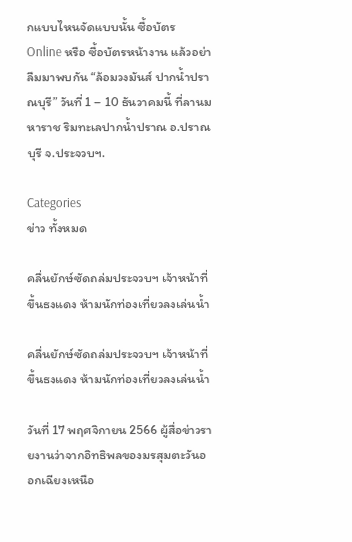กแบบไหนจัดแบบนั้น ซื้อบัตร Online หรือ ซื้อบัตรหน้างาน แล้วอย่าลืมมาพบกัน “ล้อมวงมันส์ ปากน้ำปราณบุรี” วันที่ 1 – 10 ธันวาคมนี้ ที่ลานมหาราช ริมทะเลปากน้ำปราณ อ.ปราณบุรี จ.ประจวบฯ.

Categories
ข่าว ทั้งหมด

คลื่นยักษ์ซัดถล่มประจวบฯ เจ้าหน้าที่ขึ้นธงแดง ห้ามนักท่องเที่ยวลงเล่นน้ำ

คลื่นยักษ์ซัดถล่มประจวบฯ เจ้าหน้าที่ขึ้นธงแดง ห้ามนักท่องเที่ยวลงเล่นน้ำ

วันที่ 17 พฤศจิกายน 2566 ผู้สื่อข่าวรายงานว่าจากอิทธิพลของมรสุมตะวันออกเฉียงเหนือ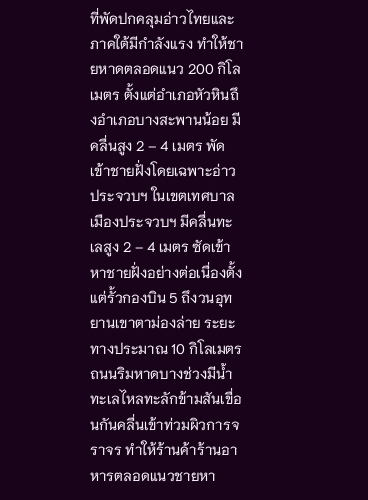ที่พัดปกคลุมอ่าวไทยและภาคใต้มีกำลังแรง ทำให้ชายหาดตลอดแนว 200 กิโลเมตร ตั้งแต่อำเภอหัวหินถึงอำเภอบางสะพานน้อย มีคลื่นสูง 2 – 4 เมตร พัดเข้าชายฝั่งโดยเฉพาะอ่าวประจวบฯ ในเขตเทศบาลเมืองประจวบฯ มีคลื่นทะเลสูง 2 – 4 เมตร ซัดเข้าหาชายฝั่งอย่างต่อเนื่องตั้งแต่รั้วกองบิน 5 ถึงวนอุทยานเขาตาม่องล่าย ระยะทางประมาณ 10 กิโลเมตร ถนนริมหาดบางช่วงมีน้ำทะเลไหลทะลักข้ามสันเขื่อนกันคลื่นเข้าท่วมผิวการจราจร ทำให้ร้านค้าร้านอาหารตลอดแนวชายหา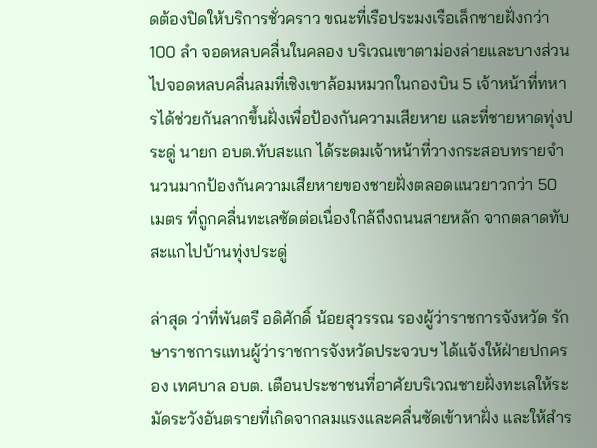ดต้องปิดให้บริการชั่วคราว ขณะที่เรือประมงเรือเล็กชายฝั่งกว่า 100 ลำ จอดหลบคลื่นในคลอง บริเวณเขาตาม่องล่ายและบางส่วนไปจอดหลบคลื่นลมที่เชิงเขาล้อมหมวกในกองบิน 5 เจ้าหน้าที่ทหารได้ช่วยกันลากขึ้นฝั่งเพื่อป้องกันความเสียหาย และที่ชายหาดทุ่งประดู่ นายก อบต.ทับสะแก ได้ระดมเจ้าหน้าที่วางกระสอบทรายจำนวนมากป้องกันความเสียหายของชายฝั่งตลอดแนวยาวกว่า 50 เมตร ที่ถูกคลื่นทะเลซัดต่อเนื่องใกล้ถึงถนนสายหลัก จากตลาดทับสะแกไปบ้านทุ่งประดู่

ล่าสุด ว่าที่พันตรี อดิศักดิ์ น้อยสุวรรณ รองผู้ว่าราชการจังหวัด รักษาราชการแทนผู้ว่าราชการจังหวัดประจวบฯ ได้แจ้งให้ฝ่ายปกครอง เทศบาล อบต. เตือนประชาชนที่อาศัยบริเวณชายฝั่งทะเลให้ระมัดระวังอันตรายที่เกิดจากลมแรงและคลื่นซัดเข้าหาฝั่ง และให้สำร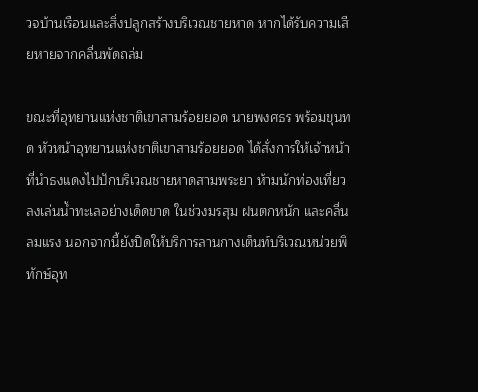วจบ้านเรือนและสิ่งปลูกสร้างบริเวณชายหาด หากได้รับความเสียหายจากคลื่นพัดถล่ม

ขณะที่อุทยานแห่งชาติเขาสามร้อยยอด นายพงศธร พร้อมขุนทด หัวหน้าอุทยานแห่งชาติเขาสามร้อยยอด ได้สั่งการให้เจ้าหน้าที่นำธงแดงไปปักบริเวณชายหาดสามพระยา ห้ามนักท่องเที่ยวลงเล่นน้ำทะเลอย่างเด็ดขาด ในช่วงมรสุม ฝนตกหนัก และคลื่นลมแรง นอกจากนี้ยังปิดให้บริการลานกางเต็นท์บริเวณหน่วยพิทักษ์อุท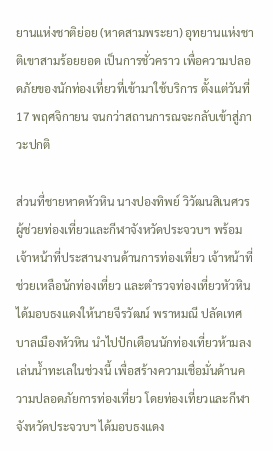ยานแห่งชาติย่อย (หาดสามพระยา) อุทยานแห่งชาติเขาสามร้อยยอด เป็นการชั่วคราว เพื่อความปลอดภัยของนักท่องเที่ยวที่เข้ามาใช้บริการ ตั้งแต่วันที่ 17 พฤศจิกายน จนกว่าสถานการณจะกลับเข้าสู่ภาวะปกติ

ส่วนที่ชายหาดหัวหิน นางปองทิพย์ วิวัฒนสิเนศวร ผู้ช่วยท่องเที่ยวและกีฬาจังหวัดประจวบฯ พร้อมเจ้าหน้าที่ประสานงานด้านการท่องเที่ยว เจ้าหน้าที่ช่วยเหลือนักท่องเที่ยว และตำรวจท่องเที่ยวหัวหิน ได้มอบธงแดงให้นายจีรวัฒน์ พราหมณี ปลัดเทศบาลเมืองหัวหิน นำไปปักเตือนนักท่องเที่ยวห้ามลงเล่นน้ำทะเลในช่วงนี้ เพื่อสร้างความเชื่อมั่นด้านความปลอดภัยการท่องเที่ยว โดยท่องเที่ยวและกีฬาจังหวัดประจวบฯ ได้มอบธงแดง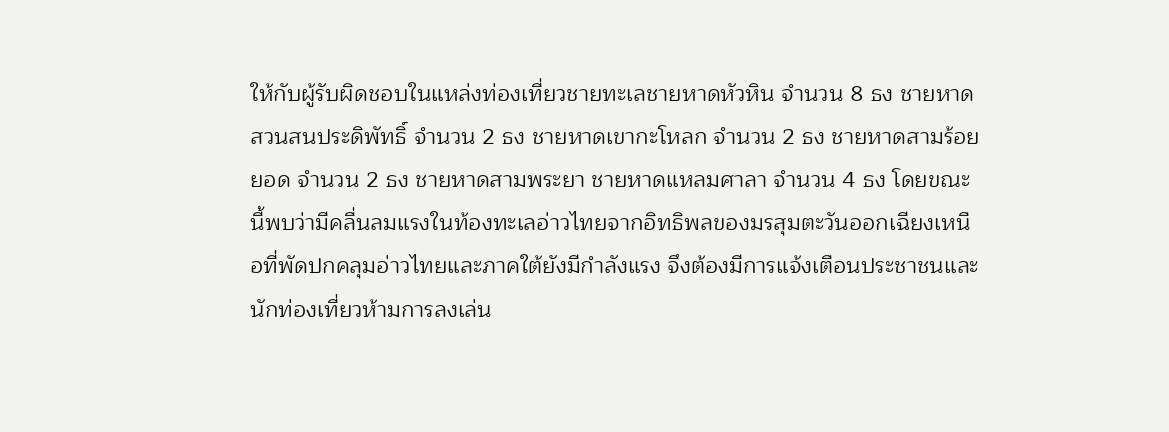ให้กับผู้รับผิดชอบในแหล่งท่องเที่ยวชายทะเลชายหาดหัวหิน จำนวน 8 ธง ชายหาดสวนสนประดิพัทธิ์ จำนวน 2 ธง ชายหาดเขากะโหลก จำนวน 2 ธง ชายหาดสามร้อยยอด จำนวน 2 ธง ชายหาดสามพระยา ชายหาดแหลมศาลา จำนวน 4 ธง โดยขณะนี้พบว่ามีคลื่นลมแรงในท้องทะเลอ่าวไทยจากอิทธิพลของมรสุมตะวันออกเฉียงเหนือที่พัดปกคลุมอ่าวไทยและภาคใต้ยังมีกำลังแรง จึงต้องมีการแจ้งเตือนประชาชนและนักท่องเที่ยวห้ามการลงเล่น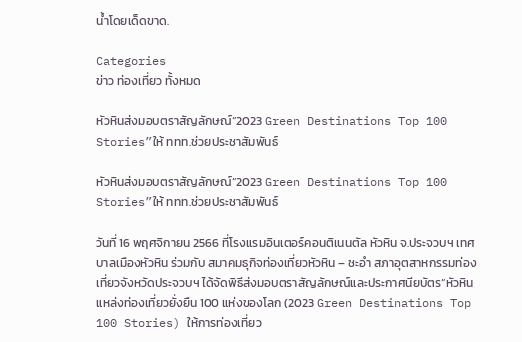น้ำโดยเด็ดขาด.

Categories
ข่าว ท่องเที่ยว ทั้งหมด

หัวหินส่งมอบตราสัญลักษณ์“2023 Green Destinations Top 100 Stories”ให้ ททท.ช่วยประชาสัมพันธ์

หัวหินส่งมอบตราสัญลักษณ์“2023 Green Destinations Top 100 Stories”ให้ ททท.ช่วยประชาสัมพันธ์

วันที่ 16 พฤศจิกายน 2566 ที่โรงแรมอินเตอร์คอนติเนนตัล หัวหิน จ.ประจวบฯ เทศบาลเมืองหัวหิน ร่วมกับ สมาคมธุกิจท่องเที่ยวหัวหิน – ชะอำ สภาอุตสาหกรรมท่องเที่ยวจังหวัดประจวบฯ ได้จัดพิธีส่งมอบตราสัญลักษณ์และประกาศนียบัตร“หัวหินแหล่งท่องเที่ยวยั่งยืน 100 แห่งของโลก (2023 Green Destinations Top 100 Stories) ให้การท่องเที่ยว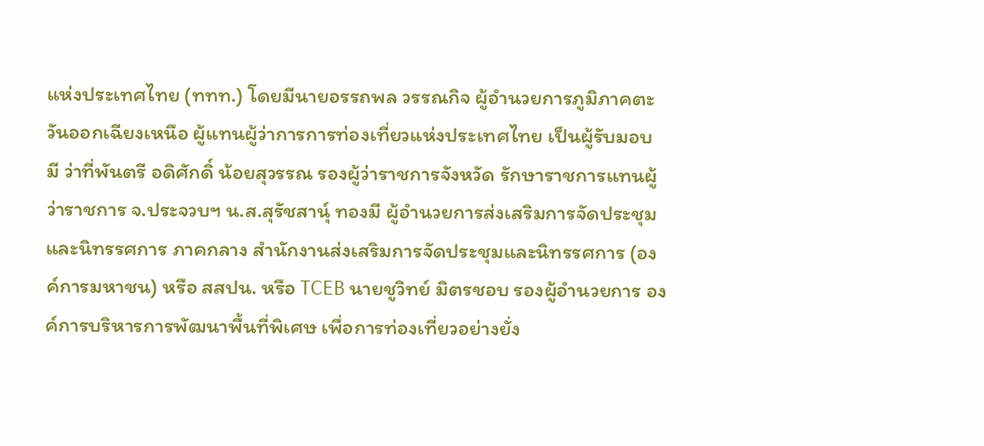แห่งประเทศไทย (ททท.) โดยมีนายอรรถพล วรรณกิจ ผู้อำนวยการภูมิภาคตะวันออกเฉียงเหนือ ผู้แทนผู้ว่าการการท่องเที่ยวแห่งประเทศไทย เป็นผู้รับมอบ มี ว่าที่พันตรี อดิศักดิ์ น้อยสุวรรณ รองผู้ว่าราชการจังหวัด รักษาราชการแทนผู้ว่าราชการ จ.ประจวบฯ น.ส.สุรัชสานุ์ ทองมี ผู้อำนวยการส่งเสริมการจัดประชุมและนิทรรศการ ภาคกลาง สำนักงานส่งเสริมการจัดประชุมและนิทรรศการ (องค์การมหาชน) หรือ สสปน. หรือ TCEB นายชูวิทย์ มิตรชอบ รองผู้อำนวยการ องค์การบริหารการพัฒนาพื้นที่พิเศษ เพื่อการท่องเที่ยวอย่างยั่ง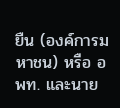ยืน (องค์การมหาชน) หรือ อพท. และนาย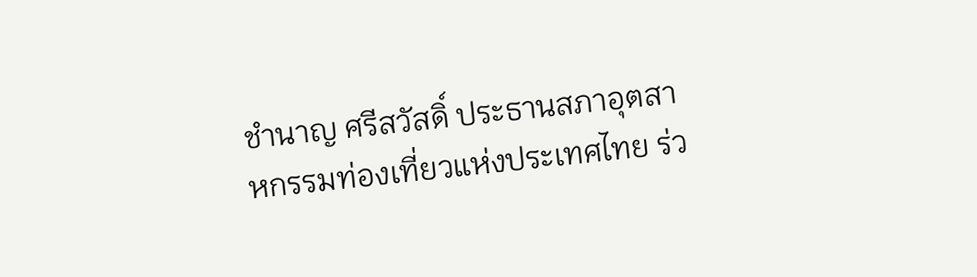ชำนาญ ศรีสวัสดิ์ ประธานสภาอุตสาหกรรมท่องเที่ยวแห่งประเทศไทย ร่ว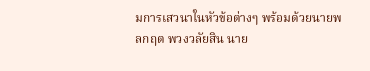มการเสวนาในหัวข้อต่างๆ พร้อมด้วยนายพลกฤต พวงวลัยสิน นาย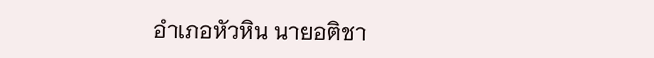อำเภอหัวหิน นายอติชา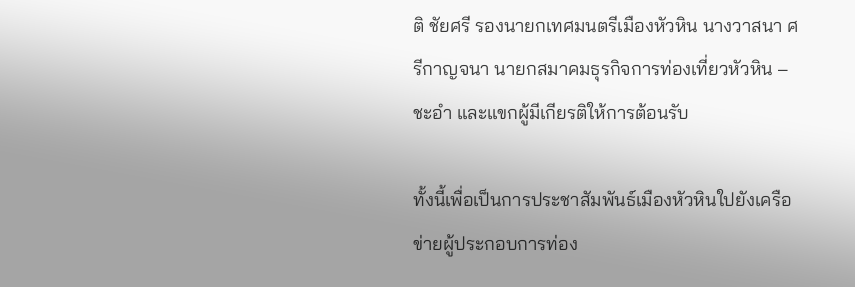ติ ชัยศรี รองนายกเทศมนตรีเมืองหัวหิน นางวาสนา ศรีกาญจนา นายกสมาคมธุรกิจการท่องเที่ยวหัวหิน – ชะอำ และแขกผู้มีเกียรติให้การต้อนรับ

ทั้งนี้เพื่อเป็นการประชาสัมพันธ์เมืองหัวหินใปยังเครือข่ายผู้ประกอบการท่อง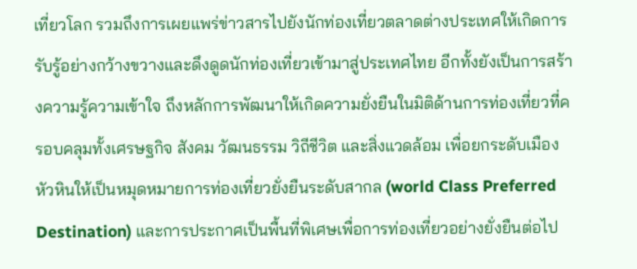เที่ยวโลก รวมถึงการเผยแพร่ข่าวสารไปยังนักท่องเที่ยวตลาดต่างประเทศให้เกิดการรับรู้อย่างกว้างขวางและดึงดูดนักท่องเที่ยวเข้ามาสู่ประเทศไทย อีกทั้งยังเป็นการสร้างความรู้ความเข้าใจ ถึงหลักการพัฒนาให้เกิดความยั่งยืนในมิติด้านการท่องเที่ยวที่ครอบคลุมทั้งเศรษฐกิจ สังคม วัฒนธรรม วิถีชีวิต และสิ่งแวดล้อม เพื่อยกระดับเมืองหัวหินให้เป็นหมุดหมายการท่องเที่ยวยั่งยืนระดับสากล (world Class Preferred Destination) และการประกาศเป็นพื้นที่พิเศษเพื่อการท่องเที่ยวอย่างยั่งยืนต่อไป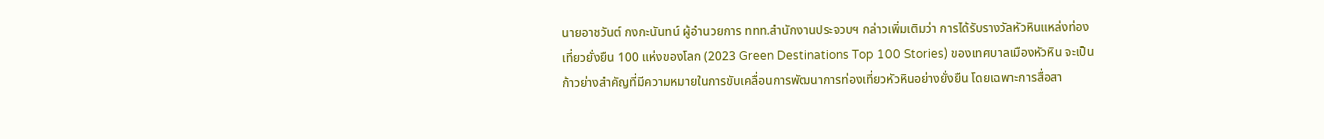นายอาชวันต์ กงกะนันทน์ ผู้อำนวยการ ททท.สำนักงานประจวบฯ กล่าวเพิ่มเติมว่า การได้รับรางวัลหัวหินแหล่งท่องเที่ยวยั่งยืน 100 แห่งของโลก (2023 Green Destinations Top 100 Stories) ของเทศบาลเมืองหัวหิน จะเป็นก้าวย่างสำคัญที่มีความหมายในการขับเคลื่อนการพัฒนาการท่องเที่ยวหัวหินอย่างยั่งยืน โดยเฉพาะการสื่อสา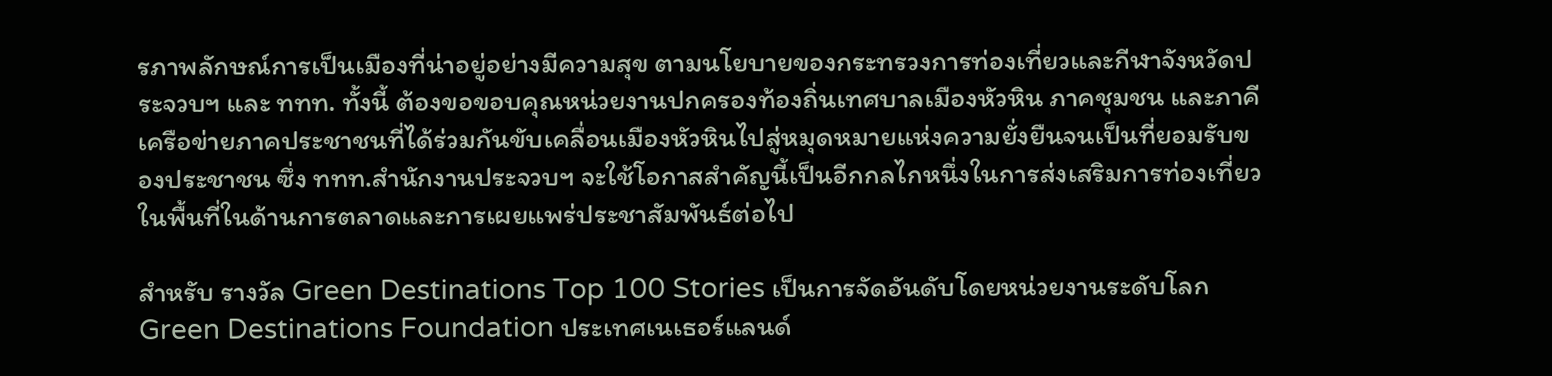รภาพลักษณ์การเป็นเมืองที่น่าอยู่อย่างมีความสุข ตามนโยบายของกระทรวงการท่องเที่ยวและกีฬาจังหวัดประจวบฯ และ ททท. ทั้งนี้ ต้องขอขอบคุณหน่วยงานปกครองท้องถิ่นเทศบาลเมืองหัวหิน ภาคชุมชน และภาคีเครือข่ายภาคประชาชนที่ได้ร่วมกันขับเคลื่อนเมืองหัวหินไปสู่หมุดหมายแห่งความยั่งยืนจนเป็นที่ยอมรับของประชาชน ซึ่ง ททท.สำนักงานประจวบฯ จะใช้โอกาสสำคัญนี้เป็นอีกกลไกหนึ่งในการส่งเสริมการท่องเที่ยวในพื้นที่ในด้านการตลาดและการเผยแพร่ประชาสัมพันธ์ต่อไป

สำหรับ รางวัล Green Destinations Top 100 Stories เป็นการจัดอันดับโดยหน่วยงานระดับโลก Green Destinations Foundation ประเทศเนเธอร์แลนด์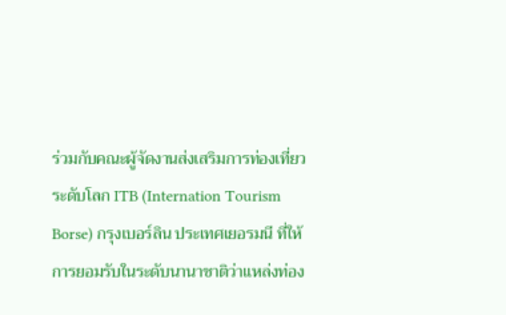ร่วมกับคณะผู้จัดงานส่งเสริมการท่องเที่ยวระดับโลก ITB (Internation Tourism Borse) กรุงเบอร์ลิน ประเทศเยอรมนี ที่ให้การยอมรับในระดับนานาชาติว่าแหล่งท่อง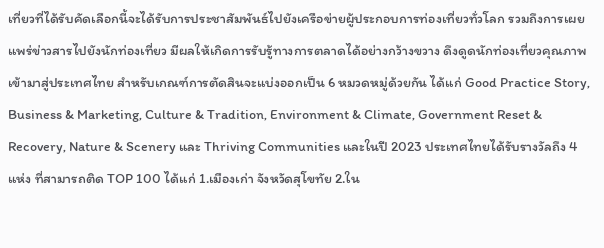เที่ยวที่ได้รับคัดเลือกนี้จะได้รับการประชาสัมพันธ์ไปยังเครือข่ายผู้ประกอบการท่องเที่ยวทั่วโลก รวมถึงการเผยแพร่ข่าวสารไปยังนักท่องเที่ยว มีผลให้เกิดการรับรู้ทางการตลาดได้อย่างกว้างขวาง ดึงดูดนักท่องเที่ยวคุณภาพเข้ามาสู่ประเทศไทย สำหรับเกณฑ์การตัดสินจะแบ่งออกเป็น 6 หมวดหมู่ด้วยกัน ได้แก่ Good Practice Story, Business & Marketing, Culture & Tradition, Environment & Climate, Government Reset & Recovery, Nature & Scenery และ Thriving Communities และในปี 2023 ประเทศไทยได้รับรางวัลถึง 4 แห่ง ที่สามารถติด TOP 100 ได้แก่ 1.เมืองเก่า จังหวัดสุโขทัย 2.ใน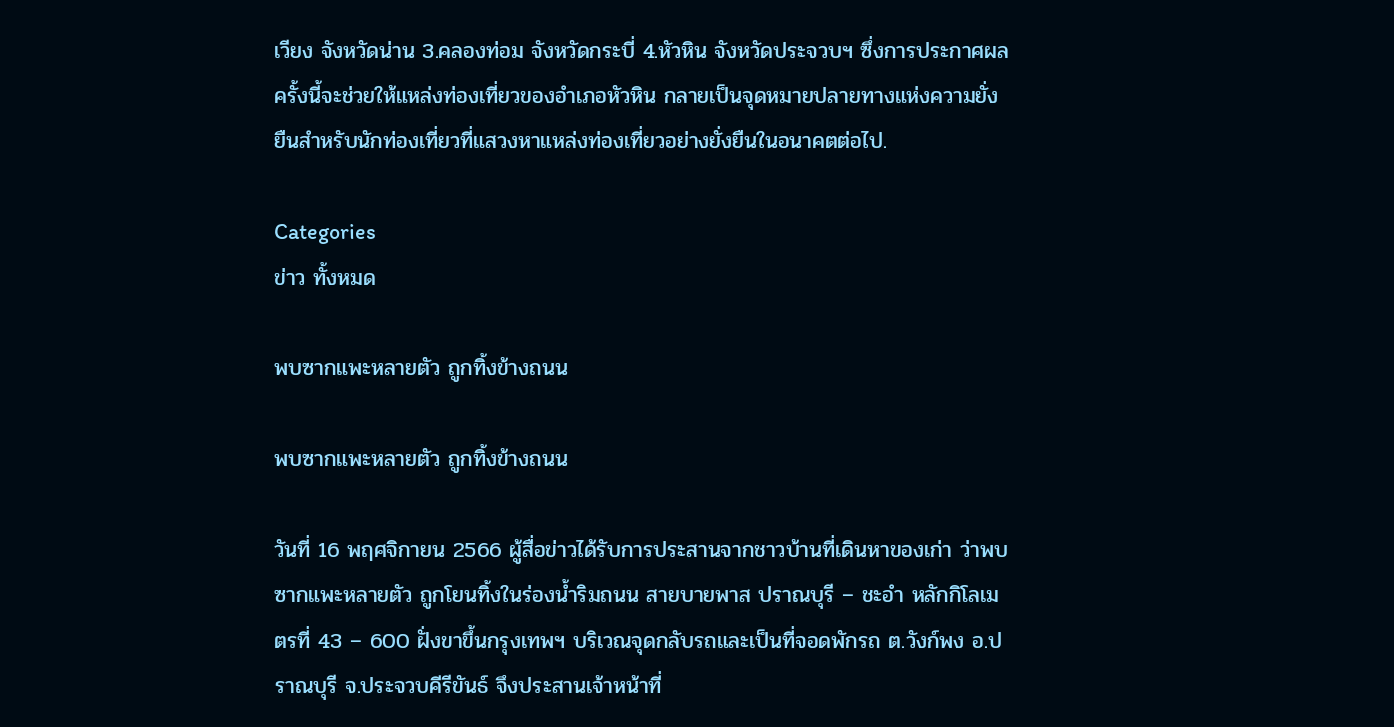เวียง จังหวัดน่าน 3.คลองท่อม จังหวัดกระบี่ 4.หัวหิน จังหวัดประจวบฯ ซึ่งการประกาศผลครั้งนี้จะช่วยให้แหล่งท่องเที่ยวของอำเภอหัวหิน กลายเป็นจุดหมายปลายทางแห่งความยั่งยืนสำหรับนักท่องเที่ยวที่แสวงหาแหล่งท่องเที่ยวอย่างยั่งยืนในอนาคตต่อไป.

Categories
ข่าว ทั้งหมด

พบซากแพะหลายตัว ถูกทิ้งข้างถนน

พบซากแพะหลายตัว ถูกทิ้งข้างถนน

วันที่ 16 พฤศจิกายน 2566 ผู้สื่อข่าวได้รับการประสานจากชาวบ้านที่เดินหาของเก่า ว่าพบซากแพะหลายตัว ถูกโยนทิ้งในร่องน้ำริมถนน สายบายพาส ปราณบุรี – ชะอำ หลักกิโลเมตรที่ 43 – 600 ฝั่งขาขึ้นกรุงเทพฯ บริเวณจุดกลับรถและเป็นที่จอดพักรถ ต.วังก์พง อ.ปราณบุรี จ.ประจวบคีรีขันธ์ จึงประสานเจ้าหน้าที่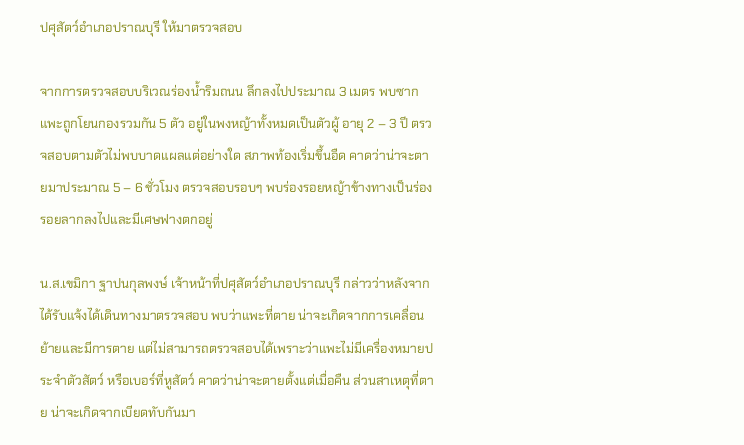ปศุสัตว์อำเภอปราณบุรี ให้มาตรวจสอบ

จากการตรวจสอบบริเวณร่องน้ำริมถนน ลึกลงไปประมาณ 3 เมตร พบซากแพะถูกโยนกองรวมกัน 5 ตัว อยู่ในพงหญ้าทั้งหมดเป็นตัวผู้ อายุ 2 – 3 ปี ตรวจสอบตามตัวไม่พบบาดแผลแต่อย่างใด สภาพท้องเริ่มขึ้นอืด คาดว่าน่าจะตายมาประมาณ 5 – 6 ชั่วโมง ตรวจสอบรอบๆ พบร่องรอยหญ้าข้างทางเป็นร่องรอยลากลงไปและมีเศษฟางตกอยู่

น.ส.เขมิกา ฐาปนกุลพงษ์ เจ้าหน้าที่ปศุสัตว์อำเภอปราณบุรี กล่าวว่าหลังจากได้รับแจ้งได้เดินทางมาตรวจสอบ พบว่าแพะที่ตาย น่าจะเกิดจากการเคลื่อนย้ายและมีการตาย แต่ไม่สามารถตรวจสอบได้เพราะว่าแพะไม่มีเครื่องหมายประจำตัวสัตว์ หรือเบอร์ที่หูสัตว์ คาดว่าน่าจะตายตั้งแต่เมื่อคืน ส่วนสาเหตุที่ตาย น่าจะเกิดจากเบียดทับกันมา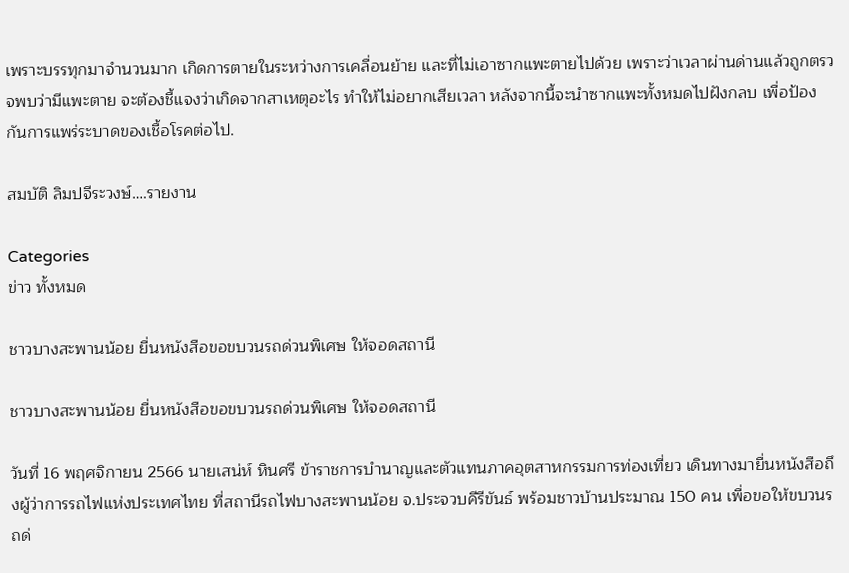เพราะบรรทุกมาจำนวนมาก เกิดการตายในระหว่างการเคลื่อนย้าย และที่ไม่เอาซากแพะตายไปด้วย เพราะว่าเวลาผ่านด่านแล้วถูกตรวจพบว่ามีแพะตาย จะต้องชี้แจงว่าเกิดจากสาเหตุอะไร ทำให้ไม่อยากเสียเวลา หลังจากนี้จะนำซากแพะทั้งหมดไปฝังกลบ เพื่อป้องกันการแพร่ระบาดของเชื้อโรคต่อไป.

สมบัติ ลิมปจีระวงษ์….รายงาน

Categories
ข่าว ทั้งหมด

ชาวบางสะพานน้อย ยื่นหนังสือขอขบวนรถด่วนพิเศษ ให้จอดสถานี

ชาวบางสะพานน้อย ยื่นหนังสือขอขบวนรถด่วนพิเศษ ให้จอดสถานี

วันที่ 16 พฤศจิกายน 2566 นายเสน่ห์ หินศรี ข้าราชการบำนาญและตัวแทนภาคอุตสาหกรรมการท่องเที่ยว เดินทางมายื่นหนังสือถึงผู้ว่าการรถไฟแห่งประเทศไทย ที่สถานีรถไฟบางสะพานน้อย จ.ประจวบคีรีขันธ์ พร้อมชาวบ้านประมาณ 150 คน เพื่อขอให้ขบวนรถด่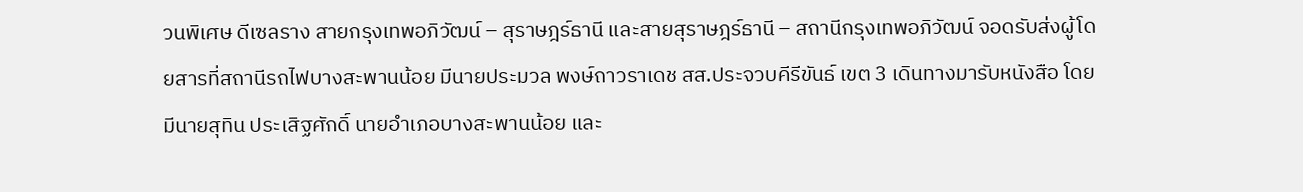วนพิเศษ ดีเซลราง สายกรุงเทพอภิวัฒน์ – สุราษฎร์ธานี และสายสุราษฎร์ธานี – สถานีกรุงเทพอภิวัฒน์ จอดรับส่งผู้โดยสารที่สถานีรถไฟบางสะพานน้อย มีนายประมวล พงษ์ถาวราเดช สส.ประจวบคีรีขันธ์ เขต 3 เดินทางมารับหนังสือ โดยมีนายสุทิน ประเสิฐศักดิ์ นายอำเภอบางสะพานน้อย และ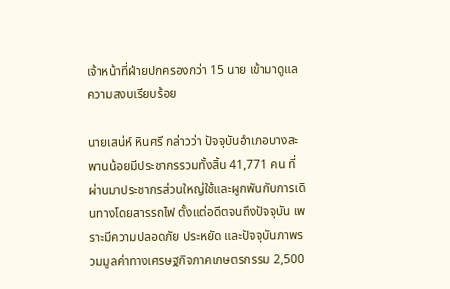เจ้าหน้าที่ฝ่ายปกครองกว่า 15 นาย เข้ามาดูแลความสงบเรียบร้อย

นายเสน่ห์ หินศรี กล่าวว่า ปัจจุบันอำเภอบางสะพานน้อยมีประชากรรวมทั้งสิ้น 41,771 คน ที่ผ่านมาประชากรส่วนใหญ่ใช้และผูกพันกับการเดินทางโดยสารรถไฟ ตั้งแต่อดีตจนถึงปัจจุบัน เพราะมีความปลอดภัย ประหยัด และปัจจุบันภาพรวมมูลค่าทางเศรษฐกิจภาคเกษตรกรรม 2,500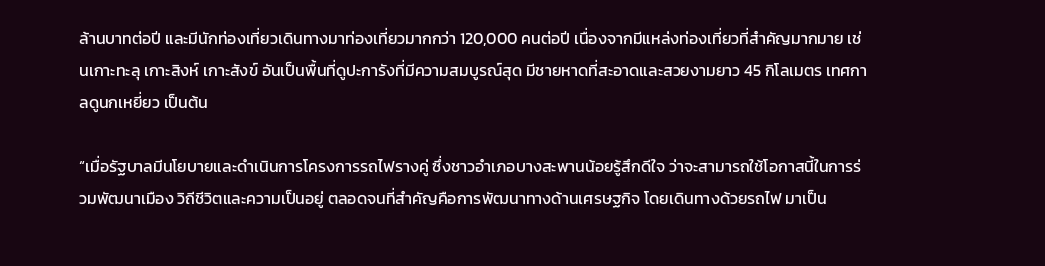ล้านบาทต่อปี และมีนักท่องเที่ยวเดินทางมาท่องเที่ยวมากกว่า 120,000 คนต่อปี เนื่องจากมีแหล่งท่องเที่ยวที่สำคัญมากมาย เช่นเกาะทะลุ เกาะสิงห์ เกาะสังข์ อันเป็นพื้นที่ดูปะการังที่มีความสมบูรณ์สุด มีชายหาดที่สะอาดและสวยงามยาว 45 กิโลเมตร เทศกาลดูนกเหยี่ยว เป็นต้น

“เมื่อรัฐบาลมีนโยบายและดำเนินการโครงการรถไฟรางคู่ ซึ่งชาวอำเภอบางสะพานน้อยรู้สึกดีใจ ว่าจะสามารถใช้โอกาสนี้ในการร่วมพัฒนาเมือง วิถีชีวิตและความเป็นอยู่ ตลอดจนที่สำคัญคือการพัฒนาทางด้านเศรษฐกิจ โดยเดินทางด้วยรถไฟ มาเป็น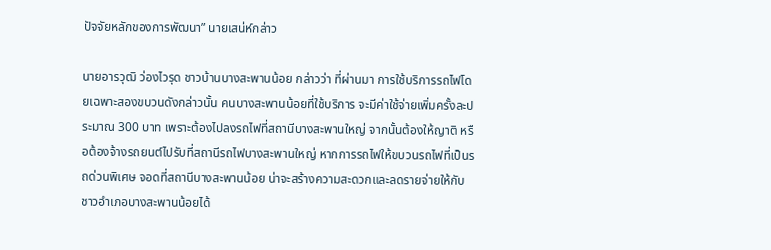ปัจจัยหลักของการพัฒนา” นายเสน่ห์กล่าว

นายอารวุฒิ ว่องไวรุด ชาวบ้านบางสะพานน้อย กล่าวว่า ที่ผ่านมา การใช้บริการรถไฟโดยเฉพาะสองขบวนดังกล่าวนั้น คนบางสะพานน้อยที่ใช้บริการ จะมีค่าใช้จ่ายเพิ่มครั้งละประมาณ 300 บาท เพราะต้องไปลงรถไฟที่สถานีบางสะพานใหญ่ จากนั้นต้องให้ญาติ หรือต้องจ้างรถยนต์ไปรับที่สถานีรถไฟบางสะพานใหญ่ หากการรถไฟให้ขบวนรถไฟที่เป็นรถด่วนพิเศษ จอดที่สถานีบางสะพานน้อย น่าจะสร้างความสะดวกและลดรายจ่ายให้กับชาวอำเภอบางสะพานน้อยได้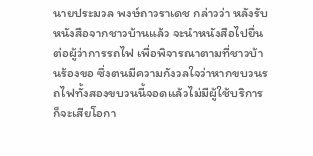นายประมวล พงษ์ถาวราเดช กล่าวว่า หลังรับหนังสือจากชาวบ้านแล้ว จะนำหนังสือไปยื่นต่อผู้ว่าการรถไฟ เพื่อพิจารณาตามที่ชาวบ้านร้องขอ ซึ่งตนมีความกังวลใจว่าหากขบวนรถไฟทั้งสองขบวนนี้จอดแล้วไม่มีผู้ใช้บริการ ก็จะเสียโอกา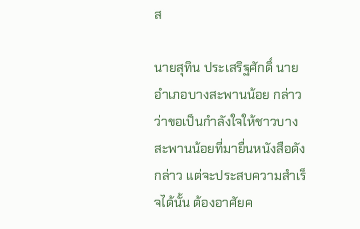ส

นายสุทิน ประเสริฐศักดิ์ นายอำเภอบางสะพานน้อย กล่าวว่าขอเป็นกำลังใจให้ชาวบางสะพานน้อยที่มายื่นหนังสือดังกล่าว แต่จะประสบความสำเร็จได้นั้น ต้องอาศัยค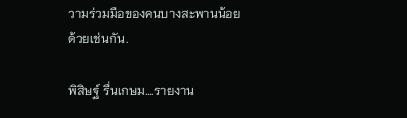วามร่วมมือของคนบางสะพานน้อยด้วยเช่นกัน.

พิสิษฐ์ รื่นเกษม….รายงาน